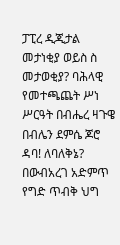ፓፒረ ዲጂታል መታነቂያ ወይስ ስ መታወቂያ? ባሕላዊ የመተጫጨት ሥነ ሥርዓት በብሔረ ዛጉዌ በብሌን ደምሴ ጆሮ ዳባ! ለባለቅኔ? በውብአረገ አድምጥ የግድ ጥብቅ ህግ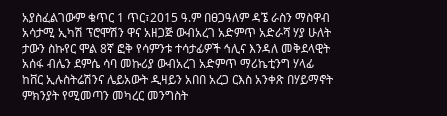አያስፈልገውም ቁጥር 1 ጥር፣2015 ዓ.ም በፀጋዓለም ዳኜ ራስን ማስዋብ
አሳታሚ ኢካሽ ፕሮሞሽን ዋና አዘጋጅ ውብአረገ አድምጥ አድራሻ ሃያ ሁለት ታውን ስኩየር ሞል 8ኛ ፎቅ የሳምንቱ ተሳታፊዎች ኅሊና እንዳለ መቅደላዊት አሰፋ ብሌን ደምሴ ሳባ መኩሪያ ውብአረገ አድምጥ ማሪኬቲንግ ሃላፊ ከቨር ኢሉስትሬሽንና ሌይአውት ዲዛይን አበበ አረጋ ርእስ አንቀጽ በሃይማኖት ምክንያት የሚመጣን መካረር መንግስት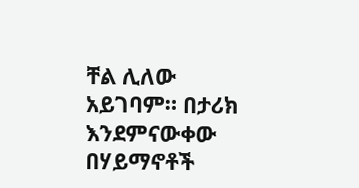ቸል ሊለው አይገባም። በታሪክ እንደምናውቀው በሃይማኖቶች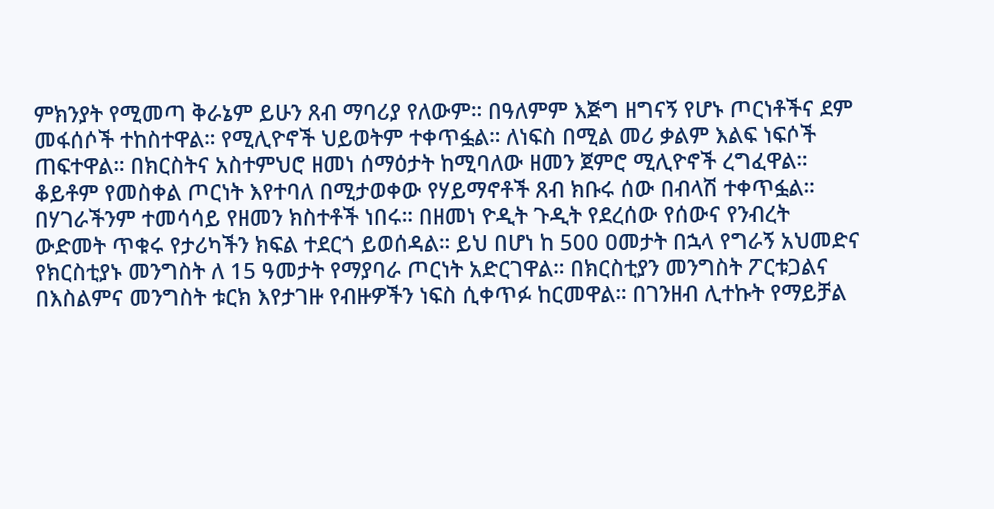ምክንያት የሚመጣ ቅራኔም ይሁን ጸብ ማባሪያ የለውም። በዓለምም እጅግ ዘግናኝ የሆኑ ጦርነቶችና ደም መፋሰሶች ተከስተዋል። የሚሊዮኖች ህይወትም ተቀጥፏል። ለነፍስ በሚል መሪ ቃልም እልፍ ነፍሶች ጠፍተዋል። በክርስትና አስተምህሮ ዘመነ ሰማዕታት ከሚባለው ዘመን ጀምሮ ሚሊዮኖች ረግፈዋል። ቆይቶም የመስቀል ጦርነት እየተባለ በሚታወቀው የሃይማኖቶች ጸብ ክቡሩ ሰው በብላሽ ተቀጥፏል። በሃገራችንም ተመሳሳይ የዘመን ክስተቶች ነበሩ። በዘመነ ዮዲት ጉዲት የደረሰው የሰውና የንብረት ውድመት ጥቁሩ የታሪካችን ክፍል ተደርጎ ይወሰዳል። ይህ በሆነ ከ 500 ዐመታት በኋላ የግራኝ አህመድና የክርስቲያኑ መንግስት ለ 15 ዓመታት የማያባራ ጦርነት አድርገዋል። በክርስቲያን መንግስት ፖርቱጋልና በእስልምና መንግስት ቱርክ እየታገዙ የብዙዎችን ነፍስ ሲቀጥፉ ከርመዋል። በገንዘብ ሊተኩት የማይቻል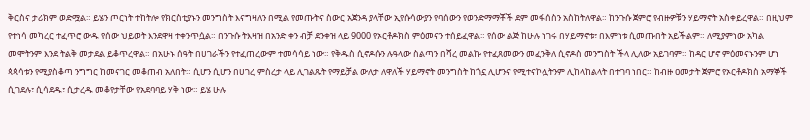ቅርስና ታሪክም ወድሟል። ይሄን ጦርነት ተከትሎ የክርስቲያኑን መንግስት እናግዛለን በሚል የመጡትና ስውር አጀንዳ ያላቸው ኢየሱሳውያን የባሰውን የወንድማማቾች ደም መፋሰስን አስከትለዋል። ከንጉሱ ጀምሮ የብዙዎቹን ሃይማኖት አስቀይረዋል። በዚህም የተነሳ መካረር ተፈጥሮ ውዱ የሰው ህይወት እንደዋዛ ተቀንጥሷል። በንጉሱ ትእዛዝ በአንድ ቀን ብቻ ደንቀዝ ላይ 9000 የኦርቶዶክስ ምዕመናን ተሰይፈዋል። የሰው ልጅ ከሁሉ ነገሩ በሃይማኖቱ፣ በእምነቱ ሲመጡበት አይችልም። ለሚያምነው አካል መሞትንም እንደ ትልቅ መታደል ይቆጥረዋል። በአሁኑ ሰዓት በሀገራችን የተፈጠረውም ተመሳሳይ ነው። የቅዱስ ሲኖዶሱን ሉዓላው ስልጣን በሻረ መልኩ የተፈጸመውን መፈንቅለ ሲኖዶስ መንግስት ችላ ሊለው አይገባም። ከዳር ሆኖ ምዕመናኑንም ሆነ ጳጳሳቱን የሚያስቆጣ ንግግር ከመናገር መቆጠብ አለበት። ሲሆን ሲሆን በሀገረ ምስረታ ላይ ሊገልጹት የማይቻል ውለታ ለዋለች ሃይማኖት መንግስት ከጎኗ ሊሆንና የሚተናኮሏትንም ሊከላከልላት በተገባ ነበር። ከብዙ ዐመታት ጀምሮ የኦርቶዶክስ አማኞች ሲገደሉ፣ ሲሳደዱ፣ ሲታረዱ መቆየታቸው የአደባባይ ሃቅ ነው። ይሄ ሁሉ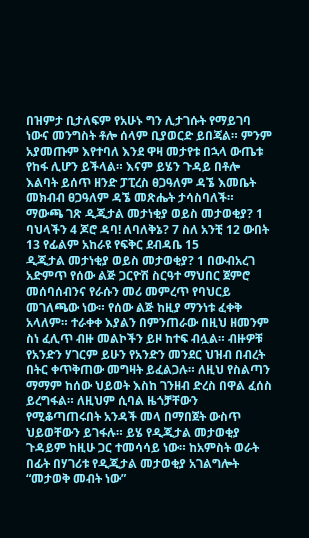በዝምታ ቢታለፍም የአሁኑ ግን ሊታገሱት የማይገባ ነውና መንግስት ቶሎ ሰላም ቢያወርድ ይበጃል። ምንም አያመጡም እየተባለ እንደ ዋዛ መታየቱ በኋላ ውጤቱ የከፋ ሊሆን ይችላል። እናም ይሄን ጉዳይ በቶሎ እልባት ይሰጥ ዘንድ ፓፒረስ ፀጋዓለም ዳኜ እመቤት መክብብ ፀጋዓለም ዳኜ መጽሔት ታሳስባለች።
ማውጫ ገጽ ዲጂታል መታነቂያ ወይስ መታወቂያ? 1 ባህላችን 4 ጆሮ ዳባ! ለባለቅኔ? 7 ስለ አንቺ 12 ውበት 13 የፊልም አከራዩ የፍቅር ደብዳቤ 15
ዲጂታል መታነቂያ ወይስ መታወቂያ? 1 በውብአረገ አድምጥ የሰው ልጅ ጋርዮሽ ስርዓተ ማህበር ጀምሮ መሰባሰብንና የራሱን መሪ መምረጥ የባህርይ መገለጫው ነው። የሰው ልጅ ከዚያ ማንነቱ ፈቀቅ አላለም። ተራቀቀ እያልን በምንጠራው በዚህ ዘመንም ስነ ፈሊጥ ብዙ መልኮችን ይዞ ከተፍ ብሏል። ብዙዎቹ የአንድን ሃገርም ይሁን የአንድን መንደር ህዝብ በብረት በትር ቀጥቅጠው መግዛት ይፈልጋሉ። ለዚህ የስልጣን ማማም ከሰው ህይወት እስከ ገንዘብ ድረስ በዋል ፈሰስ ይረግፋል። ለዚህም ሲባል ዜጎቻቸውን የሚቆጣጠሩበት አንዳች መላ በማበጀት ውስጥ ህይወቸውን ይገፋሉ። ይሄ የዲጂታል መታወቂያ ጉዳይም ከዚሁ ጋር ተመሳሳይ ነው። ከአምስት ወራት በፊት በሃገሪቱ የዲጂታል መታወቂያ አገልግሎት “መታወቅ መብት ነው”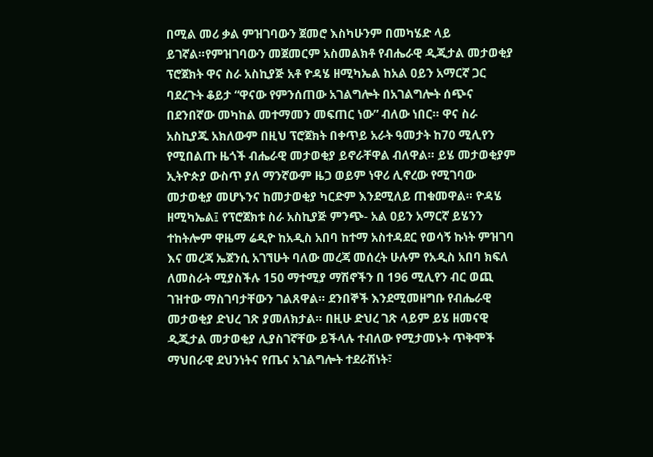በሚል መሪ ቃል ምዝገባውን ጀመሮ እስካሁንም በመካሄድ ላይ ይገኛል።የምዝገባውን መጀመርም አስመልክቶ የብሔራዊ ዲጂታል መታወቂያ ፕሮጀክት ዋና ስራ አስኪያጅ አቶ ዮዳሄ ዘሚካኤል ከአል ዐይን አማርኛ ጋር ባደረጉት ቆይታ “ዋናው የምንሰጠው አገልግሎት በአገልግሎት ሰጭና በደንበኛው መካከል መተማመን መፍጠር ነው” ብለው ነበር። ዋና ስራ አስኪያጁ አክለውም በዚህ ፕሮጀክት በቀጥይ አራት ዓመታት ከ70 ሚሊየን የሚበልጡ ዜጎች ብሔራዊ መታወቂያ ይኖራቸዋል ብለዋል። ይሄ መታወቂያም ኢትዮጵያ ውስጥ ያለ ማንኛውም ዜጋ ወይም ነዋሪ ሊኖረው የሚገባው መታወቂያ መሆኑንና ከመታወቂያ ካርድም እንደሚለይ ጠቁመዋል። ዮዳሄ ዘሚካኤል፤ የፕሮጀክቱ ስራ አስኪያጅ ምንጭ- አል ዐይን አማርኛ ይሄንን ተከትሎም ዋዜማ ሬዲዮ ከአዲስ አበባ ከተማ አስተዳደር የወሳኝ ኩነት ምዝገባ እና መረጃ ኤጀንሲ አገኘሁት ባለው መረጃ መሰረት ሁሉም የአዲስ አበባ ክፍለ ለመስራት ሚያስችሉ 150 ማተሚያ ማሽኖችን በ 196 ሚሊየን ብር ወጪ ገዝተው ማስገባታቸውን ገልጸዋል። ደንበኞች እንደሚመዘግቡ የብሔራዊ መታወቂያ ድህረ ገጽ ያመለክታል። በዚሁ ድህረ ገጽ ላይም ይሄ ዘመናዊ ዲጂታል መታወቂያ ሊያስገኛቸው ይችላሉ ተብለው የሚታመኑት ጥቅሞች ማህበራዊ ደህንነትና የጤና አገልግሎት ተደራሽነት፣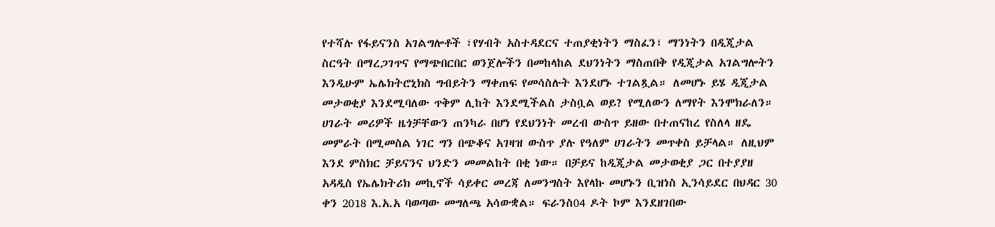የተሻሉ የፋይናንስ አገልግሎቶች ፣የሃብት አስተዳደርና ተጠያቂነትን ማስፈን፣ ማንነትን በዲጂታል ስርዓት በማረጋገጥና የማጭበርበር ወንጀሎችን በመከላከል ደህንነትን ማስጠበቅ የዲጂታል አገልግሎትን እንዲሁም ኤሌክትሮኒክስ ግብይትን ማቀጠፍ የመሳስሉት እንደሆኑ ተገልጿል። ለመሆኑ ይሄ ዲጂታል መታወቂያ እንደሚባለው ጥቅም ሊከት እንደሚችልስ ታስቧል ወይ? የሚለውን ለማየት እንሞክራለን። ሀገራት መሪዎች ዜጎቻቸውን ጠንካራ በሆነ የደህንነት መረብ ውስጥ ይዘው በተጠናከረ የስለላ ዘዴ መምራት በሚመስል ነገር ግን በጭቆና አገዛዝ ውስጥ ያሉ የዓለም ሀገራትን መጥቀስ ይቻላል። ለዚህም እንደ ምስክር ቻይናንና ህንድን መመልከት በቂ ነው። በቻይና ከዲጂታል መታወቂያ ጋር በተያያዘ አዳዲስ የኤሌክትሪክ መኪኖች ሳይቀር መረጃ ለመንግስት እየላኩ መሆኑን ቢዝነስ ኢንሳይደር በህዳር 30 ቀን 2018 እ.አ.አ ባወጣው መግለጫ አሳውቋል። ፍራንስ04 ዶት ኮም እንደዘገበው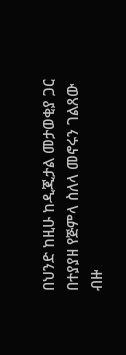በህንድ ከዚሁ ከዲጂታል መታወቂያ ጋር በተያያዘ የጅምላ ስለላ መኖሩን ገልጸው ብዙ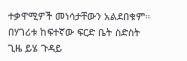ተቃዋሚዎች መነሳታቸውን አልደበቁም። በሃገሪቱ ከፍተኛው ፍርድ ቤት ስድስት ጊዜ ይሄ ጉዳይ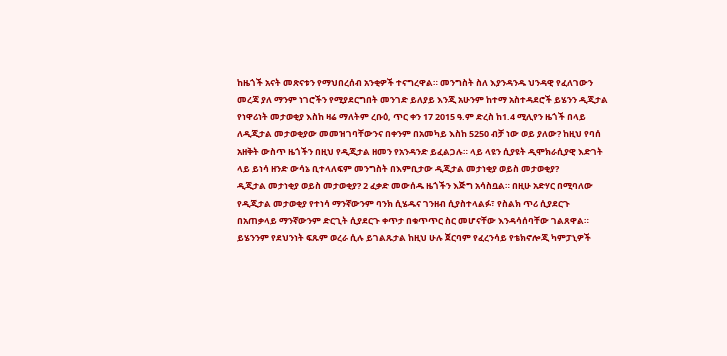ከዜጎች አናት መጽናቱን የማህበረሰብ አንቂዎች ተናግረዋል። መንግስት ስለ እያንዳንዱ ህንዳዊ የፈለገውን መረጃ ያለ ማንም ነገሮችን የሚያደርግበት መንገድ ይለያይ እንጂ አሁንም ከተማ አስተዳደሮች ይሄንን ዲጂታል የነዋሪነት መታወቂያ እስከ ዛሬ ማለትም ረቡዕ, ጥር ቀን 17 2015 ዓ.ም ድረስ ከ1.4 ሚሊየን ዜጎች በላይ ለዲጂታል መታወቂያው መመዝገባቸውንና በቀንም በአመካይ እስከ 5250 ብቻ ነው ወይ ያለው? ከዚህ የባሰ አዘቅት ውስጥ ዜጎችን በዚህ የዲጂታል ዘመን የአንዳንድ ይፈልጋሉ። ላይ ላዩን ሲያዩት ዲሞክራሲያዊ እድገት ላይ ይነሳ ዘንድ ውሳኔ ቢተላለፍም መንግስት በእምቢታው ዲጂታል መታነቂያ ወይስ መታወቂያ?
ዲጂታል መታነቂያ ወይስ መታወቂያ? 2 ፈቃድ መውሰዱ ዜጎችን እጅግ አሳስቧል። በዚሁ አድሃር በሚባለው የዲጂታል መታወቂያ የተነሳ ማንኛውንም ባንክ ሲሄዱና ገንዘብ ሲያስተላልፉ፣ የስልክ ጥሪ ሲያደርጉ በአጠቃላይ ማንኛውንም ድርጊት ሲያደርጉ ቀጥታ በቁጥጥር ስር መሆናቸው እንዳሳሰባቸው ገልጸዋል። ይሄንንም የደህንነት ፍጹም ወረራ ሲሉ ይገልጹታል ከዚህ ሁሉ ጀርባም የፈረንሳይ የቴክኖሎጂ ካምፓኒዎች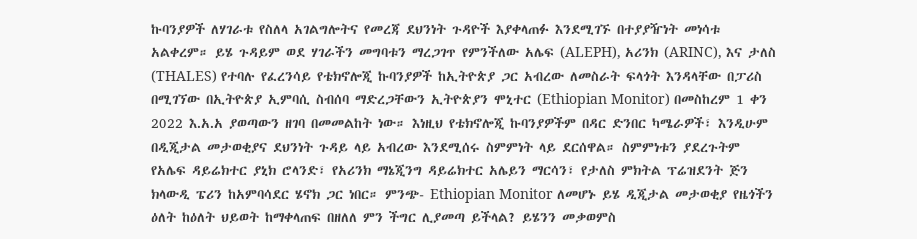ኩባንያዎች ለሃገራቱ የስለላ አገልግሎትና የመረጃ ደህንነት ጉዳዮች እያቀላጠፉ እንደሚገኙ በተያያዥነት መነሳቱ አልቀረም። ይሄ ጉዳይም ወደ ሃገራችን መግባቱን ማረጋገጥ የምንችለው አሌፍ (ALEPH), አሪንክ (ARINC), እና ታለስ (THALES) የተባሉ የፈረንሳይ የቴክኖሎጂ ኩባንያዎች ከኢትዮጵያ ጋር አብረው ለመስራት ፍላጎት እንዳላቸው በፓሪስ በሚገኘው በኢትዮጵያ ኢምባሲ ስብሰባ ማድረጋቸውን ኢትዮጵያን ሞኒተር (Ethiopian Monitor) በመስከረም 1 ቀን 2022 እ.አ.አ ያወጣውን ዘገባ በመመልከት ነው። እነዚህ የቴክኖሎጂ ኩባንያዎችም በዳር ድንበር ካሜራዎች፣ እንዲሁም በዲጂታል መታወቂያና ደህንነት ጉዳይ ላይ አብረው እንደሚሰሩ ስምምነት ላይ ደርሰዋል። ስምምነቱን ያደረጉትም የአሌፍ ዳይሬክተር ያኒክ ሮላንድ፣ የአሪንክ ማኔጂንግ ዳይሬክተር አሌይን ማርሳን፣ የታለስ ምክትል ፕሬዝደንት ጅን ክላውዲ ፔሪን ከአምባሳደር ሄኖክ ጋር ነበር። ምንጭ- Ethiopian Monitor ለመሆኑ ይሄ ዲጂታል መታወቂያ የዜጎችን ዕለት ከዕለት ህይወት ከማቀላጠፍ በዘለለ ምን ችግር ሊያመጣ ይችላል? ይሄንን መቃወምስ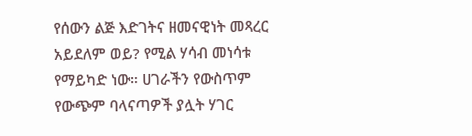የሰውን ልጅ እድገትና ዘመናዊነት መጻረር አይደለም ወይ? የሚል ሃሳብ መነሳቱ የማይካድ ነው። ሀገራችን የውስጥም የውጭም ባላናጣዎች ያሏት ሃገር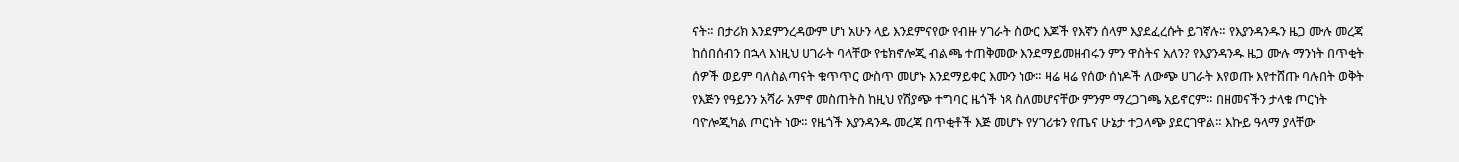ናት። በታሪክ እንደምንረዳውም ሆነ አሁን ላይ እንደምናየው የብዙ ሃገራት ስውር እጆች የእኛን ሰላም እያደፈረሱት ይገኛሉ። የእያንዳንዱን ዜጋ ሙሉ መረጃ ከሰበሰብን በኋላ እነዚህ ሀገራት ባላቸው የቴክኖሎጂ ብልጫ ተጠቅመው እንደማይመዘብሩን ምን ዋስትና አለን? የእያንዳንዱ ዜጋ ሙሉ ማንነት በጥቂት ሰዎች ወይም ባለስልጣናት ቁጥጥር ውስጥ መሆኑ እንደማይቀር እሙን ነው። ዛሬ ዛሬ የሰው ሰነዶች ለውጭ ሀገራት እየወጡ እየተሸጡ ባሉበት ወቅት የእጅን የዓይንን አሻራ አምኖ መስጠትስ ከዚህ የሽያጭ ተግባር ዜጎች ነጻ ስለመሆናቸው ምንም ማረጋገጫ አይኖርም። በዘመናችን ታላቁ ጦርነት ባዮሎጂካል ጦርነት ነው። የዜጎች እያንዳንዱ መረጃ በጥቂቶች እጅ መሆኑ የሃገሪቱን የጤና ሁኔታ ተጋላጭ ያደርገዋል። እኩይ ዓላማ ያላቸው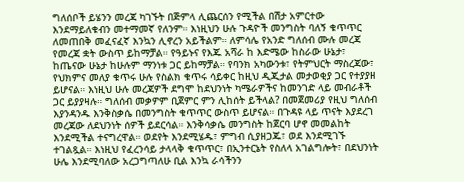ግለሰቦች ይሄንን መረጃ ካገኙት በጅምላ ሊጨርሰን የሚችል በሽታ አምርተው እንደማይለቁብን መተማመኛ የለንም። እነዚህን ሁሉ ጉዳዮች መንግስት ባለኝ ቁጥጥር ለመጠበቅ መፈናፈኛ እንኳን ሊኖረን አይችልም። ለምሳሌ የአንድ ግለሰብ ሙሉ መረጃ የመረጃ ቋት ውስጥ ይከማቻል። የዓይኑና የእጁ አሻራ ከ እድሜው ከስራው ሁኔታ፣ ከጤናው ሁኔታ ከሁሉም ማንነቱ ጋር ይከማቻል። የባንክ አካውንቱ፣ የትምህርት ማስረጃው፣ የህክምና መለያ ቁጥሩ ሁሉ የስልክ ቁጥሩ ሳይቀር ከዚህ ዲጂታል መታወቂያ ጋር የተያያዘ ይሆናል። እነዚህ ሁሉ መረጃዎች ደግሞ ከደህንነት ካሜራዎችና ከመንገድ ላይ መብራቶች ጋር ይያያዛሉ። ግለሰብ መቃዎም ቢጀምር ምን ሊከሰት ይችላል? በመጀመሪያ የዚህ ግለሰብ እያንዳንዱ እንቅስቃሴ በመንግስት ቁጥጥር ውስጥ ይሆናል። በጉዳዩ ላይ ጥናት እያደረገ መረጃው ለደህንነት ሰዎች ይደርሳል። እንቅሳቃሴ መንግስት ከጀርባ ሆኖ መመልከት እንደሚችል ተናግረዋል። ወደየት እንደሚሄዱ፣ ምግብ ሲያዘጋጁ፣ ወደ እንደሚገኙ ተገልጿል። እነዚህ የፈረንሳይ ታላላቅ ቁጥጥር፣ በኢንተርኔት የስለላ አገልግሎት፣ በደህንነት ሁሌ እንደሚባለው አረጋግጣለሁ ቢል እንኳ ራሳችንን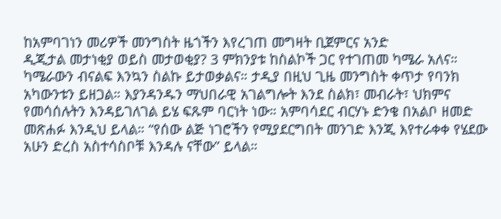ከአምባገነን መሪዎች መንግስት ዜጎችን እየረገጠ መግዛት ቢጀምርና አንድ
ዲጂታል መታነቂያ ወይስ መታወቂያ? 3 ምክንያቱ ከስልኮች ጋር የተገጠመ ካሜራ አለና። ካሜራውን ብናልፍ እንኳን ስልኩ ይታወቃልና። ታዲያ በዚህ ጊዜ መንግስት ቀጥታ የባንክ አካውንቱን ይዘጋል። እያንዳንዱን ማህበራዊ አገልግሎት እንደ ስልክ፣ መብራት፣ ህክምና የመሳሰሉትን እንዳይገለገል ይሄ ፍጹም ባርነት ነው። አምባሳደር ብርሃኑ ድንቄ በአልቦ ዘመድ መጽሐፉ እንዲህ ይላል። “የሰው ልጅ ነገሮችን የሚያደርግበት መንገድ እንጂ እየተራቀቀ የሄደው አሁን ድረስ አስተሳስቦቹ እንዳሉ ናቸው” ይላል።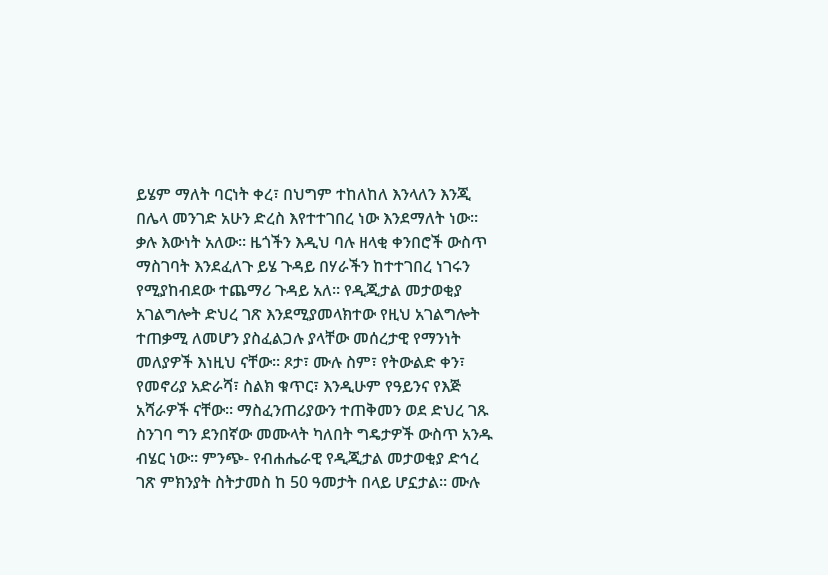ይሄም ማለት ባርነት ቀረ፣ በህግም ተከለከለ እንላለን እንጂ በሌላ መንገድ አሁን ድረስ እየተተገበረ ነው እንደማለት ነው። ቃሉ እውነት አለው። ዜጎችን እዲህ ባሉ ዘላቂ ቀንበሮች ውስጥ ማስገባት እንደፈለጉ ይሄ ጉዳይ በሃራችን ከተተገበረ ነገሩን የሚያከብደው ተጨማሪ ጉዳይ አለ። የዲጂታል መታወቂያ አገልግሎት ድህረ ገጽ እንደሚያመላክተው የዚህ አገልግሎት ተጠቃሚ ለመሆን ያስፈልጋሉ ያላቸው መሰረታዊ የማንነት መለያዎች እነዚህ ናቸው። ጾታ፣ ሙሉ ስም፣ የትውልድ ቀን፣ የመኖሪያ አድራሻ፣ ስልክ ቁጥር፣ እንዲሁም የዓይንና የእጅ አሻራዎች ናቸው። ማስፈንጠሪያውን ተጠቅመን ወደ ድህረ ገጹ ስንገባ ግን ደንበኛው መሙላት ካለበት ግዴታዎች ውስጥ አንዱ ብሄር ነው። ምንጭ- የብሐሔራዊ የዲጂታል መታወቂያ ድኅረ ገጽ ምክንያት ስትታመስ ከ 50 ዓመታት በላይ ሆኗታል። ሙሉ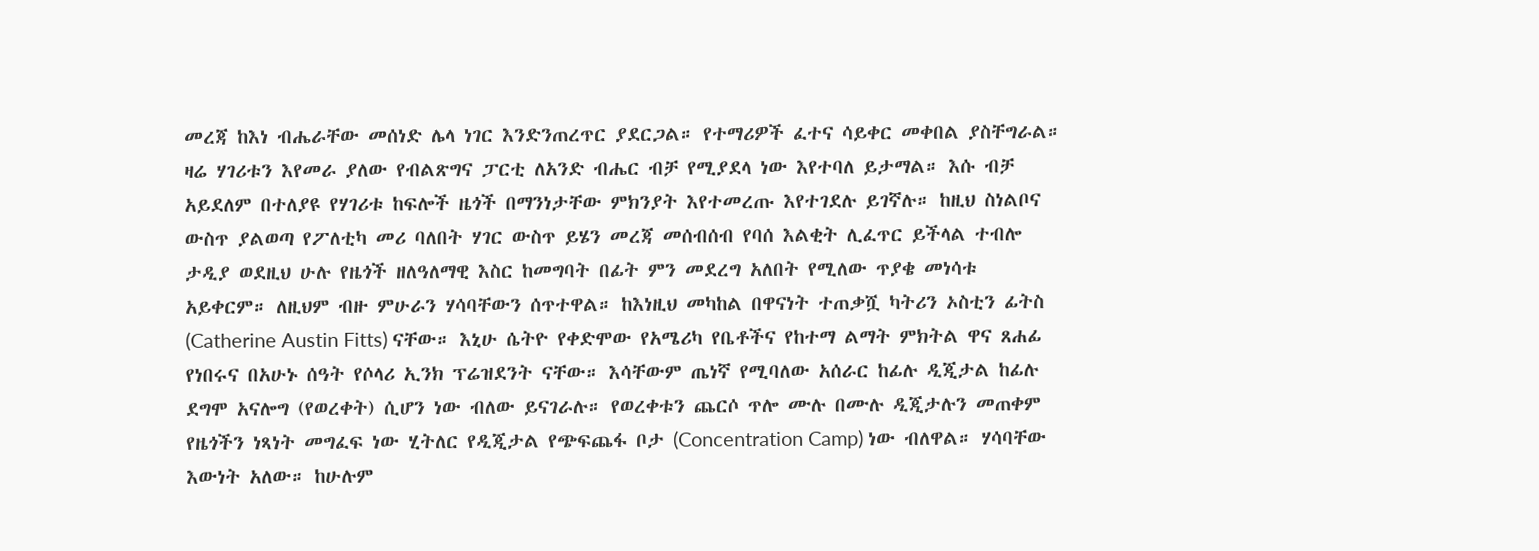መረጃ ከእነ ብሔራቸው መሰነድ ሌላ ነገር እንድንጠረጥር ያደርጋል። የተማሪዎች ፈተና ሳይቀር መቀበል ያስቸግራል። ዛሬ ሃገሪቱን እየመራ ያለው የብልጽግና ፓርቲ ለአንድ ብሔር ብቻ የሚያደላ ነው እየተባለ ይታማል። እሱ ብቻ አይደለም በተለያዩ የሃገሪቱ ከፍሎች ዜጎች በማንነታቸው ምክንያት እየተመረጡ እየተገደሉ ይገኛሉ። ከዚህ ስነልቦና ውስጥ ያልወጣ የፖለቲካ መሪ ባለበት ሃገር ውስጥ ይሄን መረጃ መሰብሰብ የባሰ እልቂት ሊፈጥር ይችላል ተብሎ ታዲያ ወደዚህ ሁሉ የዜጎች ዘለዓለማዊ እስር ከመግባት በፊት ምን መደረግ አለበት የሚለው ጥያቄ መነሳቱ አይቀርም። ለዚህም ብዙ ምሁራን ሃሳባቸውን ሰጥተዋል። ከእነዚህ መካከል በዋናነት ተጠቃሿ ካትሪን ኦስቲን ፊትስ (Catherine Austin Fitts) ናቸው። እኒሁ ሴትዮ የቀድሞው የአሜሪካ የቤቶችና የከተማ ልማት ምክትል ዋና ጸሐፊ የነበሩና በአሁኑ ሰዓት የሶላሪ ኢንክ ፕሬዝደንት ናቸው። እሳቸውም ጤነኛ የሚባለው አሰራር ከፊሉ ዲጂታል ከፊሉ ደግሞ አናሎግ (የወረቀት) ሲሆን ነው ብለው ይናገራሉ። የወረቀቱን ጨርሶ ጥሎ ሙሉ በሙሉ ዲጂታሉን መጠቀም የዜጎችን ነጻነት መግፈፍ ነው ሂትለር የዲጂታል የጭፍጨፋ ቦታ (Concentration Camp) ነው ብለዋል። ሃሳባቸው እውነት አለው። ከሁሉም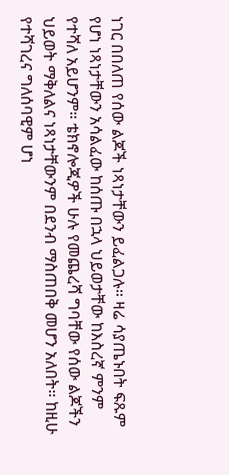ነገር በበለጠ የሰው ልጆች ነጻነታቸውን ይፈልጋሉ። ዛሬ ሳያጤኑበት ፍጹም የሆነ ነጻነታቸውን አሳልፈው ከሰጡ በኋላ ህይወታቸው ከእስረኛ ምንም የተሻለ አይሆንም። ቴክኖሎጂዎች ሁሉ የመጨረሻ ግባቸው የሰው ልጆችን ህይወት ማቅለልና ነጻነታቸውንም በደንብ ማስጠበቅ መሆን አለበት። ከዚሁ የተሻገረና ግለሰባዊም ሆነ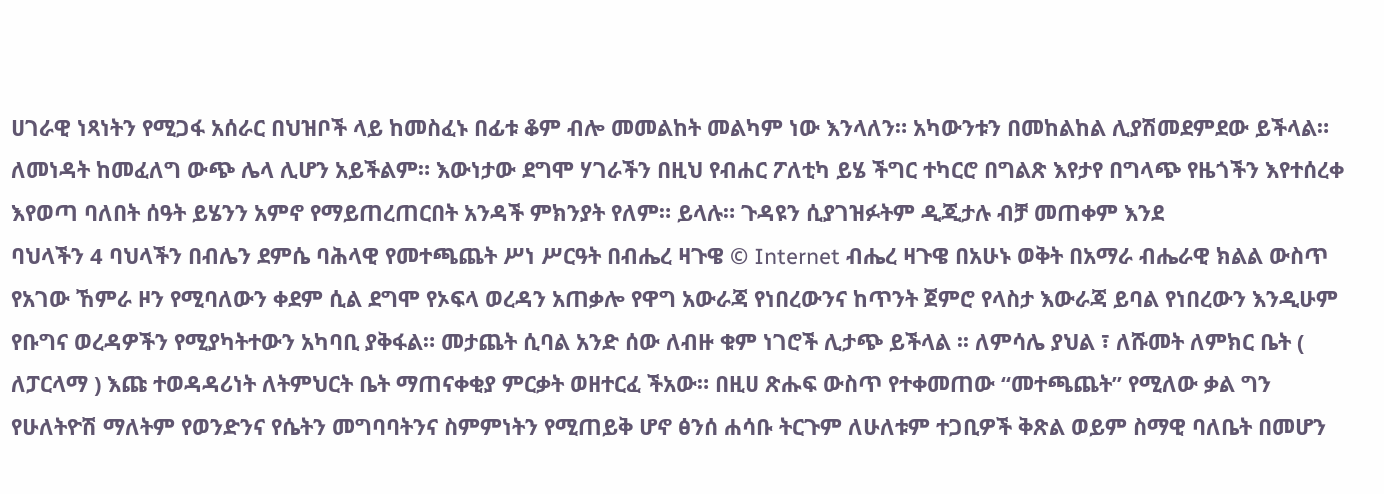ሀገራዊ ነጻነትን የሚጋፋ አሰራር በህዝቦች ላይ ከመስፈኑ በፊቱ ቆም ብሎ መመልከት መልካም ነው እንላለን። አካውንቱን በመከልከል ሊያሽመደምደው ይችላል። ለመነዳት ከመፈለግ ውጭ ሌላ ሊሆን አይችልም። እውነታው ደግሞ ሃገራችን በዚህ የብሐር ፖለቲካ ይሄ ችግር ተካርሮ በግልጽ እየታየ በግላጭ የዜጎችን እየተሰረቀ እየወጣ ባለበት ሰዓት ይሄንን አምኖ የማይጠረጠርበት አንዳች ምክንያት የለም። ይላሉ። ጉዳዩን ሲያገዝፉትም ዲጂታሉ ብቻ መጠቀም እንደ
ባህላችን 4 ባህላችን በብሌን ደምሴ ባሕላዊ የመተጫጨት ሥነ ሥርዓት በብሔረ ዛጉዌ © Internet ብሔረ ዛጉዌ በአሁኑ ወቅት በአማራ ብሔራዊ ክልል ውስጥ የአገው ኸምራ ዞን የሚባለውን ቀደም ሲል ደግሞ የኦፍላ ወረዳን አጠቃሎ የዋግ አውራጃ የነበረውንና ከጥንት ጀምሮ የላስታ እውራጃ ይባል የነበረውን እንዲሁም የቡግና ወረዳዎችን የሚያካትተውን አካባቢ ያቅፋል። መታጨት ሲባል አንድ ሰው ለብዙ ቁም ነገሮች ሊታጭ ይችላል ፡፡ ለምሳሌ ያህል ፣ ለሹመት ለምክር ቤት ( ለፓርላማ ) እጩ ተወዳዳሪነት ለትምህርት ቤት ማጠናቀቂያ ምርቃት ወዘተርፈ ችአው። በዚሀ ጽሑፍ ውስጥ የተቀመጠው “መተጫጨት” የሚለው ቃል ግን የሁለትዮሽ ማለትም የወንድንና የሴትን መግባባትንና ስምምነትን የሚጠይቅ ሆኖ ፅንሰ ሐሳቡ ትርጉም ለሁለቱም ተጋቢዎች ቅጽል ወይም ስማዊ ባለቤት በመሆን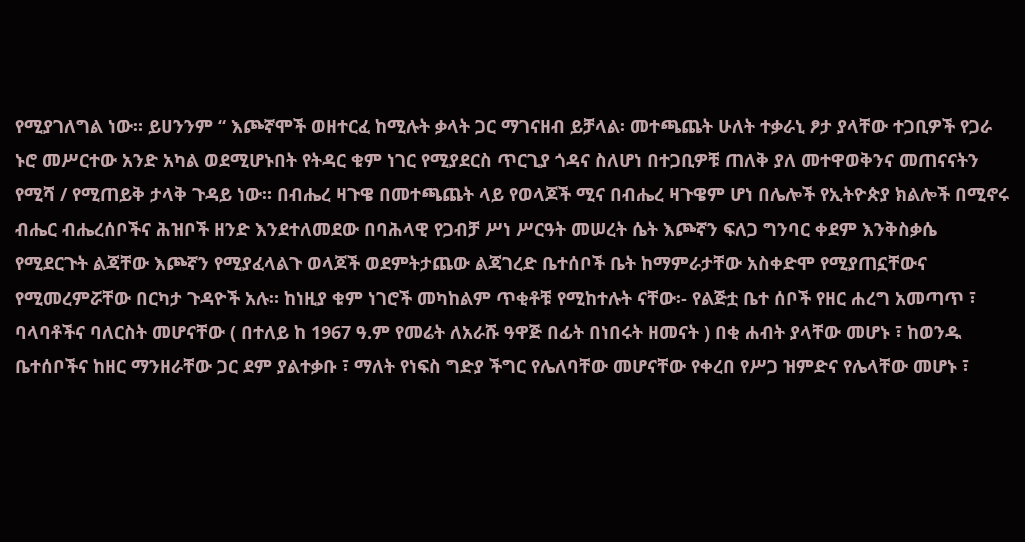የሚያገለግል ነው። ይሀንንም “ እጮኛሞች ወዘተርፈ ከሚሉት ቃላት ጋር ማገናዘብ ይቻላል፡ መተጫጨት ሁለት ተቃራኒ ፆታ ያላቸው ተጋቢዎች የጋራ ኑሮ መሥርተው አንድ አካል ወደሚሆኑበት የትዳር ቁም ነገር የሚያደርስ ጥርጊያ ጎዳና ስለሆነ በተጋቢዎቹ ጠለቅ ያለ መተዋወቅንና መጠናናትን የሚሻ / የሚጠይቅ ታላቅ ጉዳይ ነው። በብሔረ ዛጉዌ በመተጫጨት ላይ የወላጆች ሚና በብሔረ ዛጉዌም ሆነ በሌሎች የኢትዮጵያ ክልሎች በሚኖሩ ብሔር ብሔረሰቦችና ሕዝቦች ዘንድ እንደተለመደው በባሕላዊ የጋብቻ ሥነ ሥርዓት መሠረት ሴት እጮኛን ፍለጋ ግንባር ቀደም እንቅስቃሴ የሚደርጉት ልጃቸው እጮኛን የሚያፈላልጉ ወላጆች ወደምትታጨው ልጃገረድ ቤተሰቦች ቤት ከማምራታቸው አስቀድሞ የሚያጠኗቸውና የሚመረምሯቸው በርካታ ጉዳዮች አሉ። ከነዚያ ቁም ነገሮች መካከልም ጥቂቶቹ የሚከተሉት ናቸው፡- የልጅቷ ቤተ ሰቦች የዘር ሐረግ አመጣጥ ፣ ባላባቶችና ባለርስት መሆናቸው ( በተለይ ከ 1967 ዓ.ም የመሬት ለአራሹ ዓዋጅ በፊት በነበሩት ዘመናት ) በቂ ሐብት ያላቸው መሆኑ ፣ ከወንዱ ቤተሰቦችና ከዘር ማንዘራቸው ጋር ደም ያልተቃቡ ፣ ማለት የነፍስ ግድያ ችግር የሌለባቸው መሆናቸው የቀረበ የሥጋ ዝምድና የሌላቸው መሆኑ ፣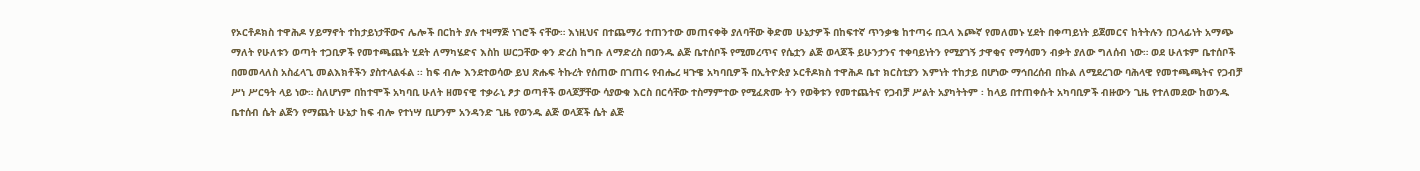የኦርቶዶክስ ተዋሕዶ ሃይማኖት ተከታይነታቸውና ሌሎች በርከት ያሉ ተዛማጅ ነገሮች ናቸው። እነዚህና በተጨማሪ ተጠንተው መጠናቀቅ ያለባቸው ቅድመ ሁኔታዎች በከፍተኛ ጥንቃቄ ከተጣሩ በኋላ እጮኛ የመለመኑ ሂደት በቀጣይነት ይጀመርና ከትትሉን በኃላፊነት አማጭ ማለት የሁለቱን ወጣት ተጋቢዎች የመተጫጨት ሂደት ለማካሄድና እስከ ሠርጋቸው ቀን ድረስ ከግቡ ለማድረስ በወንዱ ልጅ ቤተሰቦች የሚመረጥና የሴቷን ልጅ ወላጆች ይሁንታንና ተቀባይነትን የሚያገኝ ታዋቂና የማሳመን ብቃት ያለው ግለሰብ ነው። ወደ ሁለቱም ቤተሰቦች በመመላለስ አስፈላጊ መልእክቶችን ያስተላልፋል ፡፡ ከፍ ብሎ እንደተወሳው ይህ ጽሑፍ ትኩረት የሰጠው በገጠሩ የብሔረ ዛጉዌ አካባቢዎች በኢትዮጵያ ኦርቶዶክስ ተዋሕዶ ቤተ ክርስቲያን እምነት ተከታይ በሆነው ማኅበረሰብ በኩል ለሚደረገው ባሕላዊ የመተጫጫትና የጋብቻ ሥነ ሥርዓት ላይ ነው። ስለሆነም በከተሞች አካባቢ ሁለት ዘመናዊ ተቃራኒ ፆታ ወጣቶች ወላጆቻቸው ሳያውቁ እርስ በርሳቸው ተስማምተው የሚፈጽሙ ትን የወቅቱን የመተጨትና የጋብቻ ሥልት አያካትትም ፡ ከላይ በተጠቀሱት አካባቢዎች ብዙውን ጊዜ የተለመደው ከወንዱ ቤተሰብ ሴት ልጅን የማጨት ሁኔታ ከፍ ብሎ የተነሣ ቢሆንም አንዳንድ ጊዜ የወንዱ ልጅ ወላጆች ሴት ልጅ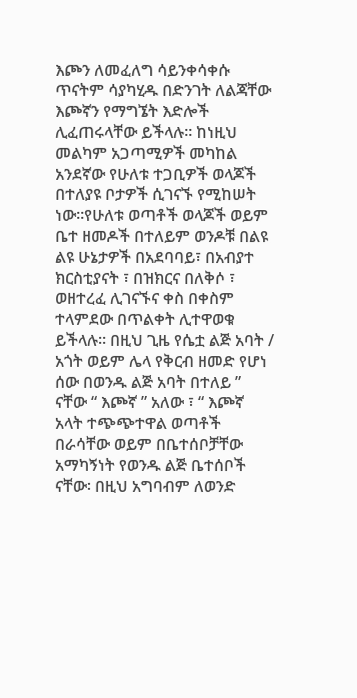እጮን ለመፈለግ ሳይንቀሳቀሱ ጥናትም ሳያካሂዱ በድንገት ለልጃቸው እጮኛን የማግኜት እድሎች ሊፈጠሩላቸው ይችላሉ። ከነዚህ መልካም አጋጣሚዎች መካከል አንደኛው የሁለቱ ተጋቢዎች ወላጆች በተለያዩ ቦታዎች ሲገናኙ የሚከሠት ነው።የሁለቱ ወጣቶች ወላጆች ወይም ቤተ ዘመዶች በተለይም ወንዶቹ በልዩ ልዩ ሁኔታዎች በአደባባይ፣ በአብያተ ክርስቲያናት ፣ በዝክርና በለቅሶ ፣ ወዘተረፈ ሊገናኙና ቀስ በቀስም ተላምደው በጥልቀት ሊተዋወቁ ይችላሉ። በዚህ ጊዜ የሴቷ ልጅ አባት / አጎት ወይም ሌላ የቅርብ ዘመድ የሆነ ሰው በወንዱ ልጅ አባት በተለይ ” ናቸው “ እጮኛ ” አለው ፣ “ እጮኛ አላት ተጭጭተዋል ወጣቶች በራሳቸው ወይም በቤተሰቦቻቸው አማካኝነት የወንዱ ልጅ ቤተሰቦች ናቸው፡ በዚህ አግባብም ለወንድ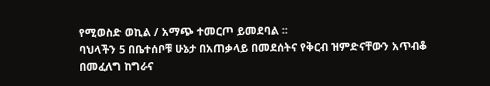የሚወስድ ወኪል / አማጭ ተመርጦ ይመደባል ፡፡
ባህላችን 5 በቤተሰቦቹ ሁኔታ በአጠቃላይ በመደሰትና የቅርብ ዝምድናቸውን አጥብቆ በመፈለግ ከግራና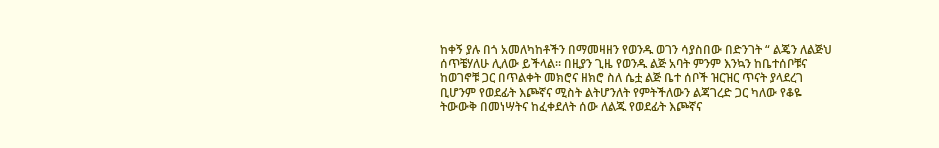ከቀኝ ያሉ በጎ አመለካከቶችን በማመዛዘን የወንዱ ወገን ሳያስበው በድንገት “ ልጄን ለልጅህ ሰጥቼሃለሁ ሊለው ይችላል። በዚያን ጊዜ የወንዱ ልጅ አባት ምንም እንኳን ከቤተሰቦቹና ከወገኖቹ ጋር በጥልቀት መክሮና ዘክሮ ስለ ሴቷ ልጅ ቤተ ሰቦች ዝርዝር ጥናት ያላደረገ ቢሆንም የወደፊት እጮኛና ሚስት ልትሆንለት የምትችለውን ልጃገረድ ጋር ካለው የቆዬ ትውውቅ በመነሣትና ከፈቀደለት ሰው ለልጁ የወደፊት እጮኛና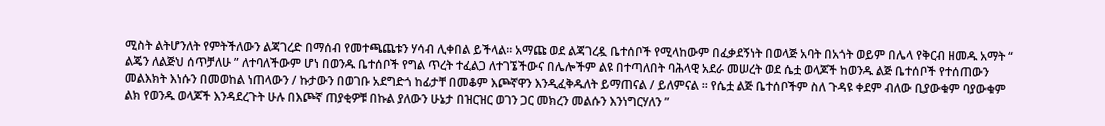ሚስት ልትሆንለት የምትችለውን ልጃገረድ በማሰብ የመተጫጨቱን ሃሳብ ሊቀበል ይችላል። አማጩ ወደ ልጃገረዷ ቤተሰቦች የሚላከውም በፈቃደኝነት በወላጅ አባት በአጎት ወይም በሌላ የቅርብ ዘመዱ አማት “ ልጄን ለልጅህ ሰጥቻለሁ ” ለተባለችውም ሆነ በወንዱ ቤተሰቦች የግል ጥረት ተፈልጋ ለተገኜችውና በሌሎችም ልዩ በተጣለበት ባሕላዊ አደራ መሠረት ወደ ሴቷ ወላጆች ከወንዱ ልጅ ቤተሰቦች የተሰጠውን መልእክት እነሱን በመወከል ነጠላውን / ኩታውን በወገቡ አደግድጎ ከፊታቸ በመቆም እጮኛዋን እንዲፈቅዱለት ይማጠናል / ይለምናል ፡፡ የሴቷ ልጅ ቤተሰቦችም ስለ ጉዳዩ ቀደም ብለው ቢያውቁም ባያውቁም ልክ የወንዱ ወላጆች እንዳደረጉት ሁሉ በእጮኛ ጠያቂዎቹ በኩል ያለውን ሁኔታ በዝርዝር ወገን ጋር መክረን መልሱን እንነግርሃለን ”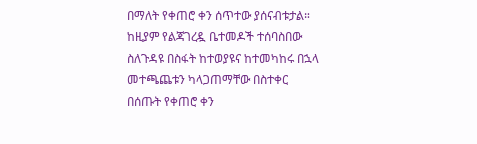በማለት የቀጠሮ ቀን ሰጥተው ያሰናብቱታል። ከዚያም የልጃገረዷ ቤተመዶች ተሰባስበው ስለጉዳዩ በስፋት ከተወያዩና ከተመካከሩ በኋላ መተጫጨቱን ካላጋጠማቸው በስተቀር በሰጡት የቀጠሮ ቀን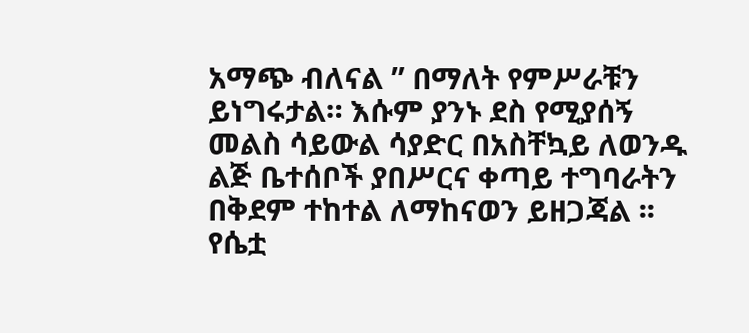አማጭ ብለናል ” በማለት የምሥራቹን ይነግሩታል። እሱም ያንኑ ደስ የሚያሰኝ መልስ ሳይውል ሳያድር በአስቸኳይ ለወንዱ ልጅ ቤተሰቦች ያበሥርና ቀጣይ ተግባራትን በቅደም ተከተል ለማከናወን ይዘጋጃል ፡፡የሴቷ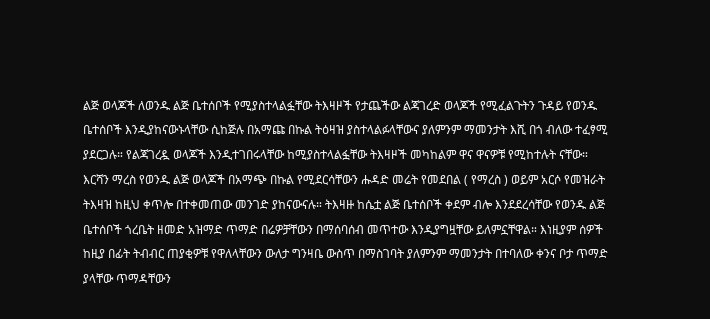ልጅ ወላጆች ለወንዱ ልጅ ቤተሰቦች የሚያስተላልፏቸው ትእዛዞች የታጨችው ልጃገረድ ወላጆች የሚፈልጉትን ጉዳይ የወንዱ ቤተሰቦች እንዲያከናውኑላቸው ሲከጅሉ በአማጩ በኩል ትዕዛዝ ያስተላልፉላቸውና ያለምንም ማመንታት እሺ በጎ ብለው ተፈፃሚ ያደርጋሉ። የልጃገረዷ ወላጆች እንዲተገበሩላቸው ከሚያስተላልፏቸው ትእዛዞች መካከልም ዋና ዋናዎቹ የሚከተሉት ናቸው። እርሻን ማረስ የወንዱ ልጅ ወላጆች በአማጭ በኩል የሚደርሳቸውን ሑዳድ መሬት የመደበል ( የማረስ ) ወይም አርሶ የመዝራት ትእዛዝ ከዚህ ቀጥሎ በተቀመጠው መንገድ ያከናውናሉ። ትእዛዙ ከሴቷ ልጅ ቤተሰቦች ቀደም ብሎ እንደደረሳቸው የወንዱ ልጅ ቤተሰቦች ጎረቤት ዘመድ አዝማድ ጥማድ በሬዎቻቸውን በማሰባሰብ መጥተው እንዲያግዟቸው ይለምኗቸዋል። እነዚያም ሰዎች ከዚያ በፊት ትብብር ጠያቂዎቹ የዋለላቸውን ውለታ ግንዛቤ ውስጥ በማስገባት ያለምንም ማመንታት በተባለው ቀንና ቦታ ጥማድ ያላቸው ጥማዳቸውን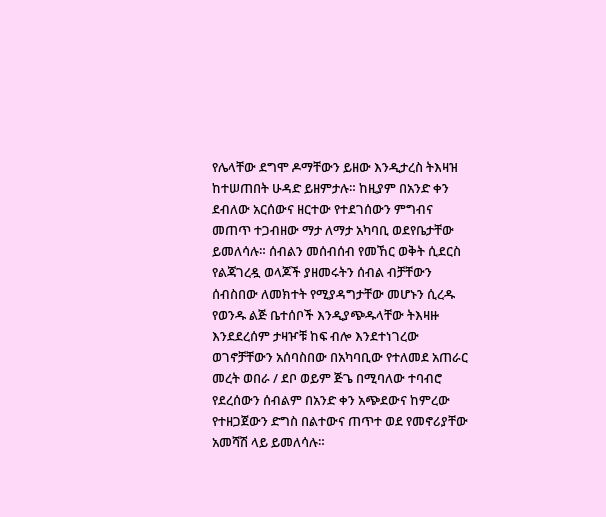የሌላቸው ደግሞ ዶማቸውን ይዘው እንዲታረስ ትእዛዝ ከተሠጠበት ሁዳድ ይዘምታሉ። ከዚያም በአንድ ቀን ደብለው አርሰውና ዘርተው የተደገሰውን ምግብና መጠጥ ተጋብዘው ማታ ለማታ አካባቢ ወደየቤታቸው ይመለሳሉ። ሰብልን መሰብሰብ የመኸር ወቅት ሲደርስ የልጃገረዷ ወላጆች ያዘመሩትን ሰብል ብቻቸውን ሰብስበው ለመክተት የሚያዳግታቸው መሆኑን ሲረዱ የወንዱ ልጅ ቤተሰቦች እንዲያጭዱላቸው ትእዛዙ እንደደረሰም ታዛዦቹ ከፍ ብሎ እንደተነገረው ወገኖቻቸውን አሰባስበው በአካባቢው የተለመደ አጠራር መረት ወበራ / ደቦ ወይም ጅጌ በሚባለው ተባብሮ የደረሰውን ሰብልም በአንድ ቀን አጭደውና ከምረው የተዘጋጀውን ድግስ በልተውና ጠጥተ ወደ የመኖሪያቸው አመሻሽ ላይ ይመለሳሉ።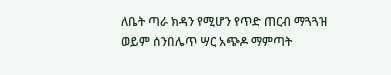ለቤት ጣራ ክዳን የሚሆን የጥድ ጠርብ ማጓጓዝ ወይም ሰንበሌጥ ሣር አጭዶ ማምጣት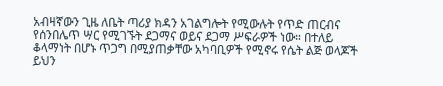አብዛኛውን ጊዜ ለቤት ጣሪያ ክዳን አገልግሎት የሚውሉት የጥድ ጠርብና የሰንበሌጥ ሣር የሚገኙት ደጋማና ወይና ደጋማ ሥፍራዎች ነው። በተለይ ቆላማነት በሆኑ ጥጋግ በሚያጠቃቸው አካባቢዎች የሚኖሩ የሴት ልጅ ወላጆች ይህን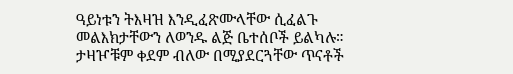ዓይነቱን ትእዛዝ እንዲፈጽሙላቸው ሲፈልጉ መልእክታቸውን ለወንዱ ልጅ ቤተሰቦች ይልካሉ። ታዛዦቹም ቀደም ብለው በሚያደርጓቸው ጥናቶች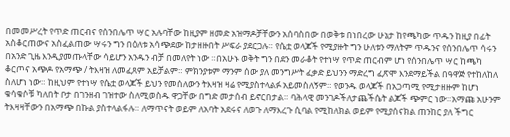በመመሥረት የጥድ ጠርብና የሰንበሌጥ ሣር አሉባቸው ከዚያም ዘመድ አዝማዶቻቸውን አሰባስበው በወቅቱ በነበረው ሁኔታ ከየጫካው ጥዱን ከዚያ በፊት አስቆርጠውና አስፈልጠው ሣሩን ግን በዕለቱ አሳጭደው ከታዘዙበት ሥፍራ ያደርጋሉ። የሴቷ ወላጆች የሚያዙት ግን ሁለቱን ማለትም ጥዱንና የሰንበሌጥ ሳሩን በአንድ ጊዜ እንዲያመጡላቸው ሳይሆን አንዱን ብቻ በመለየት ነው ።በአሁኑ ወቅት ግን በደን መራቆት የተነሣ የጥድ ጠርብም ሆነ የሰንበሌጥ ሣር ከጫካ ቆርጦና አጭዶ የአማጭ / ትእዛዝ ለመፈጸም አይቻልም። ምክንያቱም ማንም ሰው ያለ መንግሥት ፈቃድ ይህንን ማድረግ ፈጽሞ እንደማይችል በዓዋጅ የተከለከለ ስለሆነ ነው። ከዚህም የተነሣ የሴቷ ወላጆች ይህን የመሰለውን ትእዛዝ ዛሬ የሚያስተላልፉ አይመስለኝም። የወንዱ ወላጆች በአጋጣሚ የሚታዘዙም ከሆነ ቁሳቁሶቹ ካለበት ቦታ በገንዘብ ገዝተው ስለሚወስዱ ዋጋቸው በግድ መታሰብ ይኖርበታል። ባሕላዊ መንገዶችለታጨችሴት ልጆች ጭምር ነው።አማጩ አሁንም ትእዛዛቸውን በአማጭ በኩል ያስተላልፋሉ። ለማጥናት ወይም ለአባት አደሩና ለወጉ ለማእረጉ ሲባል የሚከለክል ወይም የሚያሰናክል ጠንከር ያለ ችግር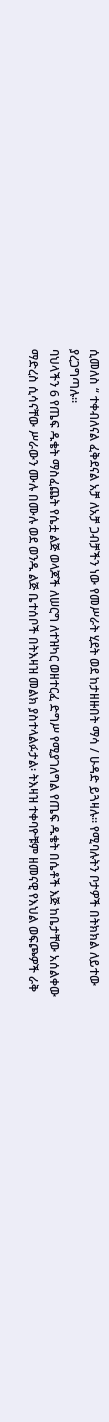ሲመለስ “ ተቀብለናል ፈቅደናል አቻ ለአቻ ጋብቻችን ነው የመሥራት ሂደት ወደ ከታዘዙበት ማሳ / ሁዳድ ይጓዛሉ። የሚባሉትን ቦታዎች በትክክል ለይተው ያረጋግጣሉ።
ባህላችን 6 የጤፍ ዱቄት ማስፈጨት የሴቷ ልጅ ወላጆች ለሠርግ ለተዝካር ወዘተርፈ ድግሥ የሚያገለግል የጤፍ ዱቄት በሴቶች እጅ ከቤታቸው አሰልቀው ማድረስ ሲሳናቸው ሥራውን ሙሉ በሙሉ ወደ ወንዱ ልጅ ቤተሰቦች በትእዛዝ መልክ ያስተላልፉታል፡ ትእዛዝ ተቀባዮቹም ዘመናዊ የእህል ወፍጮዎች ራቅ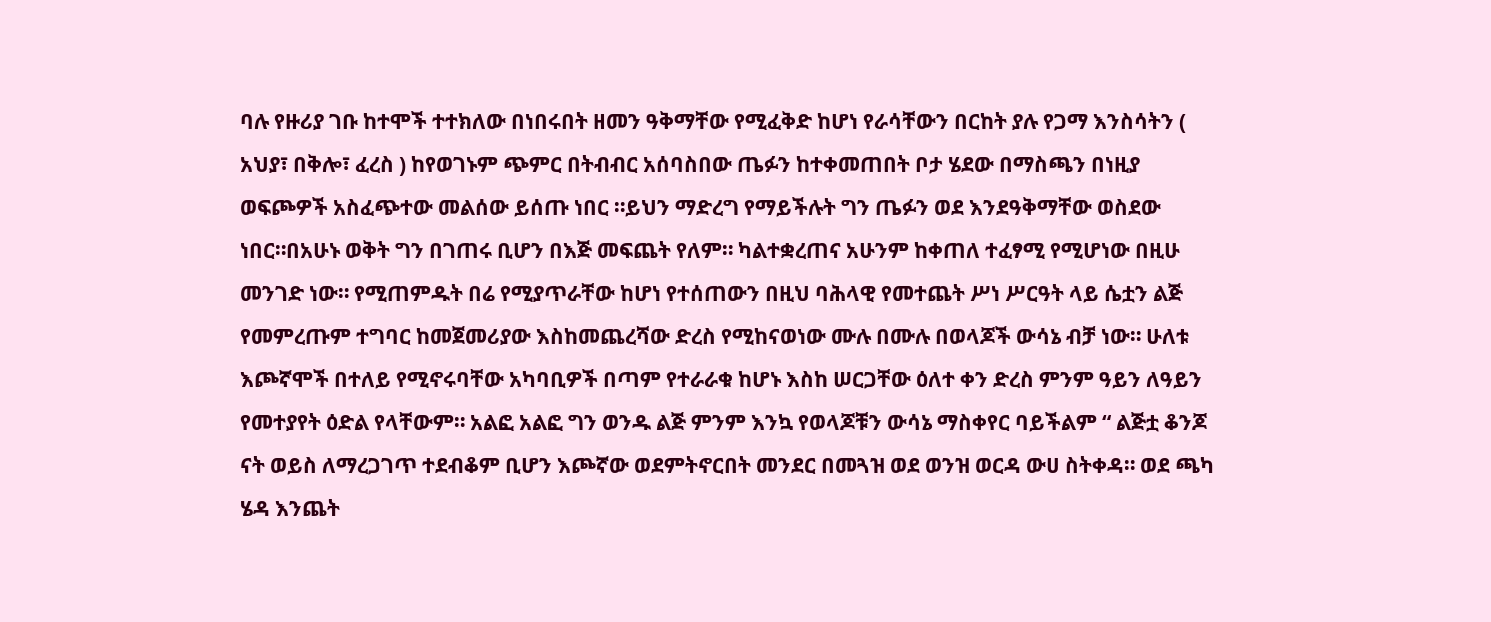ባሉ የዙሪያ ገቡ ከተሞች ተተክለው በነበሩበት ዘመን ዓቅማቸው የሚፈቅድ ከሆነ የራሳቸውን በርከት ያሉ የጋማ እንስሳትን ( አህያ፣ በቅሎ፣ ፈረስ ) ከየወገኑም ጭምር በትብብር አሰባስበው ጤፉን ከተቀመጠበት ቦታ ሄደው በማስጫን በነዚያ ወፍጮዎች አስፈጭተው መልሰው ይሰጡ ነበር ።ይህን ማድረግ የማይችሉት ግን ጤፉን ወደ እንደዓቅማቸው ወስደው ነበር።በአሁኑ ወቅት ግን በገጠሩ ቢሆን በእጅ መፍጨት የለም። ካልተቋረጠና አሁንም ከቀጠለ ተፈፃሚ የሚሆነው በዚሁ መንገድ ነው። የሚጠምዱት በሬ የሚያጥራቸው ከሆነ የተሰጠውን በዚህ ባሕላዊ የመተጨት ሥነ ሥርዓት ላይ ሴቷን ልጅ የመምረጡም ተግባር ከመጀመሪያው እስከመጨረሻው ድረስ የሚከናወነው ሙሉ በሙሉ በወላጆች ውሳኔ ብቻ ነው። ሁለቱ እጮኛሞች በተለይ የሚኖሩባቸው አካባቢዎች በጣም የተራራቁ ከሆኑ እስከ ሠርጋቸው ዕለተ ቀን ድረስ ምንም ዓይን ለዓይን የመተያየት ዕድል የላቸውም። አልፎ አልፎ ግን ወንዱ ልጅ ምንም እንኳ የወላጆቹን ውሳኔ ማስቀየር ባይችልም “ ልጅቷ ቆንጆ ናት ወይስ ለማረጋገጥ ተደብቆም ቢሆን እጮኛው ወደምትኖርበት መንደር በመጓዝ ወደ ወንዝ ወርዳ ውሀ ስትቀዳ። ወደ ጫካ ሄዳ እንጨት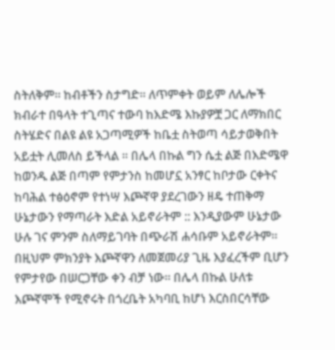ስትለቅም። ከብቶችን ስታግድ። ለጥምቀት ወይም ለሌሎች ክብራተ በዓላት ተጊጣና ተውባ ከእድሜ እኩያዎቿ ጋር ለማክበር ስትሄድና በልዩ ልዩ አጋጣሚዎች ከቤቷ ስትወጣ ሳይታወቅበት አይቷት ሊመለስ ይችላል ፡፡ በሌላ በኩል ግን ሴቷ ልጅ በእድሜዋ ከወንዱ ልጅ በጣም የምታንስ ከመሆኗ አንፃር ከቦታው ርቀትና ከባሕል ተፅዕኖም የተነሣ እጮኛዋ ያደረገውን ዘዴ ተጠቅማ ሁኔታውን የማጣራት እድል አይኖራትም :: እንዲያውም ሁኔታው ሁሉ ገና ምንም ስለማይገባት በጭራሽ ሐሳቡም አይኖራትም። በዚህም ምክንያት እጮኛዋን ለመጀመሪያ ጊዜ እያፈረችም ቢሆን የምታየው በሠርጋቸው ቀን ብቻ ነው። በሌላ በኩል ሁለቱ እጮኛሞች የሚኖሩት በጎረቤት አካባቢ ከሆነ እርስበርሳቸው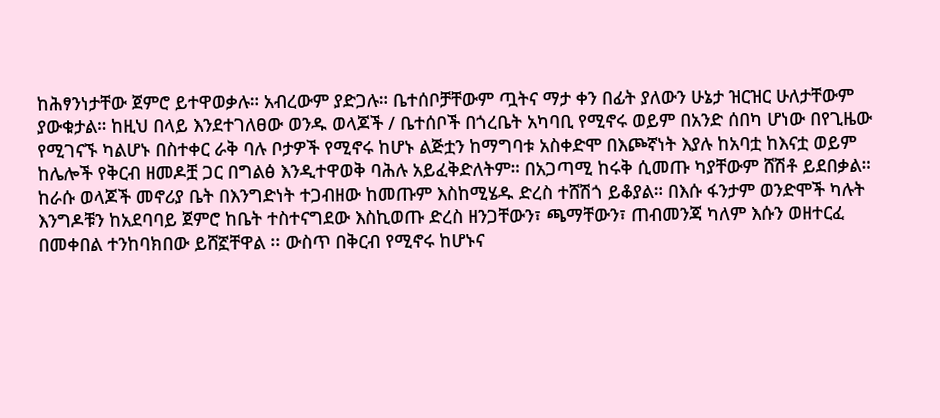ከሕፃንነታቸው ጀምሮ ይተዋወቃሉ። አብረውም ያድጋሉ። ቤተሰቦቻቸውም ጧትና ማታ ቀን በፊት ያለውን ሁኔታ ዝርዝር ሁለታቸውም ያውቁታል። ከዚህ በላይ እንደተገለፀው ወንዱ ወላጆች / ቤተሰቦች በጎረቤት አካባቢ የሚኖሩ ወይም በአንድ ሰበካ ሆነው በየጊዜው የሚገናኙ ካልሆኑ በስተቀር ራቅ ባሉ ቦታዎች የሚኖሩ ከሆኑ ልጅቷን ከማግባቱ አስቀድሞ በእጮኛነት እያሉ ከአባቷ ከእናቷ ወይም ከሌሎች የቅርብ ዘመዶቿ ጋር በግልፅ እንዲተዋወቅ ባሕሉ አይፈቅድለትም። በአጋጣሚ ከሩቅ ሲመጡ ካያቸውም ሸሽቶ ይደበቃል። ከራሱ ወላጆች መኖሪያ ቤት በእንግድነት ተጋብዘው ከመጡም እስከሚሄዱ ድረስ ተሸሽጎ ይቆያል። በእሱ ፋንታም ወንድሞች ካሉት እንግዶቹን ከአደባባይ ጀምሮ ከቤት ተስተናግደው እስኪወጡ ድረስ ዘንጋቸውን፣ ጫማቸውን፣ ጠብመንጃ ካለም እሱን ወዘተርፈ በመቀበል ተንከባክበው ይሸኟቸዋል ፡፡ ውስጥ በቅርብ የሚኖሩ ከሆኑና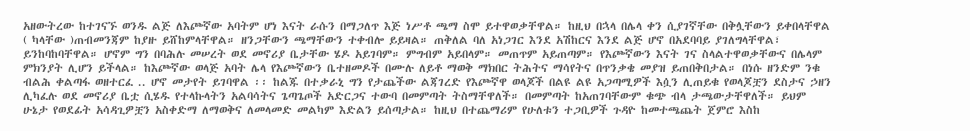አዘውትረው ከተገናኙ ወንዱ ልጅ ለእጮኛው አባትም ሆነ እናት ራሱን በማጋለጥ እጅ ነሥቶ ጫማ ስሞ ይተዋወቃቸዋል። ከዚህ በኋላ በሌላ ቀን ሲያገኛቸው በቅሏቸውን ይቀበላቸዋል ( ካላቸው )ጠብመንጃም ከያዙ ይሸከምላቸዋል። ዘንጋቸውን ጫማቸውን ተቀብሎ ይይዛል። ጠቅለል ባለ አነጋገር እንደ አሽከርና እንደ ልጅ ሆኖ በአደባባይ ያገለግላቸዋል፣ ይንከባከባቸዋል። ሆኖም ግን በባሕሉ መሠረት ወደ መኖሪያ ቤታቸው ሄዶ አይገባም። ምግብም አይበላም። መጠጥም አይጠጣም። የእጮኛውን እናት ገና ስላልተዋወቃቸውና በሌላም ምክንያት ሊሆን ይችላል። ከእጮኛው ወላጅ አባት ሌላ የእጮኛውን ቤተዘመዶች በሙሉ ለይቶ ማወቅ ማክበር ትሕትና ማሳየትና በጥንቃቄ መያዝ ይጠበቅበታል። በነሱ ዘንድም ንቁ ብልሕ ቀልጣፋ ወዘተርፈ .. ሆኖ መታየት ይገባዋል ፡፡ ከልጁ በተቃራኒ ግን የታጨችው ልጃገረድ የእጮኛዋ ወላጆች በልዩ ልዩ አጋጣሚዎች እሷን ሊጠይቁ የወላጆቿን ደስታና ኃዘን ሊካፈሉ ወደ መኖሪያ ቤቷ ሲሄዱ የተላኩላትን አልባሳትና ጌጣጌጦች አድርጋና ተውባ በመምጣት ትስማቸዋለች። በመምጣት ከአጠገባቸውም ቁጭ ብላ ታጫውታቸዋለች። ይህም ሁኔታ የወደፊት አሳዳጊዎቿን አስቀድማ ለማወቅና ለመላመድ መልካም እድልን ይሰጣታል። ከዚህ በተጨማሪም የሁለቱን ተጋቢዎች ጉዳዮ ከመተጫጨት ጀምሮ እስከ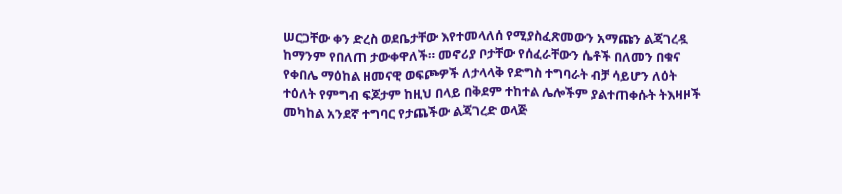ሠርጋቸው ቀን ድረስ ወደቤታቸው እየተመላለሰ የሚያስፈጽመውን አማጩን ልጃገረዷ ከማንም የበለጠ ታውቀዋለች። መኖሪያ ቦታቸው የሰፈራቸውን ሴቶች በለመን በቁና የቀበሌ ማዕከል ዘመናዊ ወፍጮዎች ለታላላቅ የድግስ ተግባራት ብቻ ሳይሆን ለዕት ተዕለት የምግብ ፍጆታም ከዚህ በላይ በቅደም ተከተል ሌሎችም ያልተጠቀሱት ትእዛዞች መካከል አንደኛ ተግባር የታጨችው ልጃገረድ ወላጅ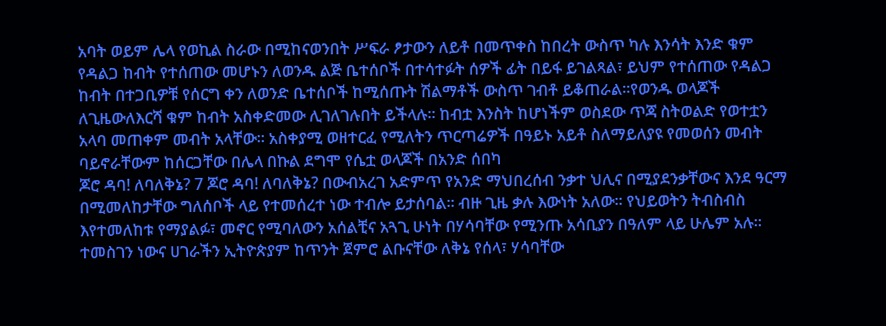አባት ወይም ሌላ የወኪል ስራው በሚከናወንበት ሥፍራ ፆታውን ለይቶ በመጥቀስ ከበረት ውስጥ ካሉ እንሳት እንድ ቁም የዳልጋ ከብት የተሰጠው መሆኑን ለወንዱ ልጅ ቤተሰቦች በተሳተፉት ሰዎች ፊት በይፋ ይገልጻል፣ ይህም የተሰጠው የዳልጋ ከብት በተጋቢዎቹ የሰርግ ቀን ለወንድ ቤተሰቦች ከሚሰጡት ሽልማቶች ውስጥ ገብቶ ይቆጠራል።የወንዱ ወላጆች ለጊዜውለእርሻ ቁም ከብት አስቀድመው ሊገለገሉበት ይችላሉ። ከብቷ እንስት ከሆነችም ወስደው ጥጃ ስትወልድ የወተቷን አላባ መጠቀም መብት አላቸው። አስቀያሚ ወዘተርፈ የሚለትን ጥርጣሬዎች በዓይኑ አይቶ ስለማይለያዩ የመወሰን መብት ባይኖራቸውም ከሰርጋቸው በሌላ በኩል ደግሞ የሴቷ ወላጆች በአንድ ሰበካ
ጆሮ ዳባ! ለባለቅኔ? 7 ጆሮ ዳባ! ለባለቅኔ? በውብአረገ አድምጥ የአንድ ማህበረሰብ ንቃተ ህሊና በሚያደንቃቸውና እንደ ዓርማ በሚመለከታቸው ግለሰቦች ላይ የተመሰረተ ነው ተብሎ ይታሰባል። ብዙ ጊዜ ቃሉ እውነት አለው። የህይወትን ትብስብስ እየተመለከቱ የማያልፉ፣ መኖር የሚባለውን አሰልቺና አጓጊ ሁነት በሃሳባቸው የሚንጡ አሳቢያን በዓለም ላይ ሁሌም አሉ። ተመስገን ነውና ሀገራችን ኢትዮጵያም ከጥንት ጀምሮ ልቡናቸው ለቅኔ የሰላ፣ ሃሳባቸው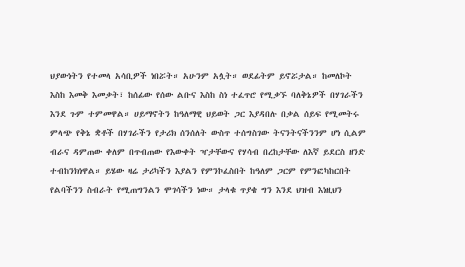ህያውነትን የተመላ አሳቢዎች ነበሯት። አሁንም አሏት። ወደፊትም ይኖሯታል። ከመለኮት እስከ እመቅ እመቃት፣ ከሰፊው የሰው ልቡና እስከ ስነ ተፈጥሮ የሚቃኙ ባለቅኔዎች በሃገራችን እንደ ጉም ተምመዋል። ሀይማኖትን ከዓለማዊ ህይወት ጋር እያዳበሉ በቃል ሰይፍ የሚመትሩ ምላጭ የቅኔ ቋቶች በሃገራችን የታሪክ ሰንሰለት ውስጥ ተሰግስገው ትናንትናችንንም ሆነ ሲልም ብራና ዳምጠው ቀለም በጥብጠው የእውቀት ዣታቸውና የሃሳብ በረከታቸው ለእኛ ይደርስ ዘንድ ተብከንክነዋል። ይሄው ዛሬ ታሪካችን እያልን የምንኮፈስበት ከዓለም ጋርም የምንፎካከርበት የልባችንን ስብራት የሚጠግንልን ሞገሳችን ነው። ታላቁ ጥያቄ ግን እንደ ህዝብ እነዚህን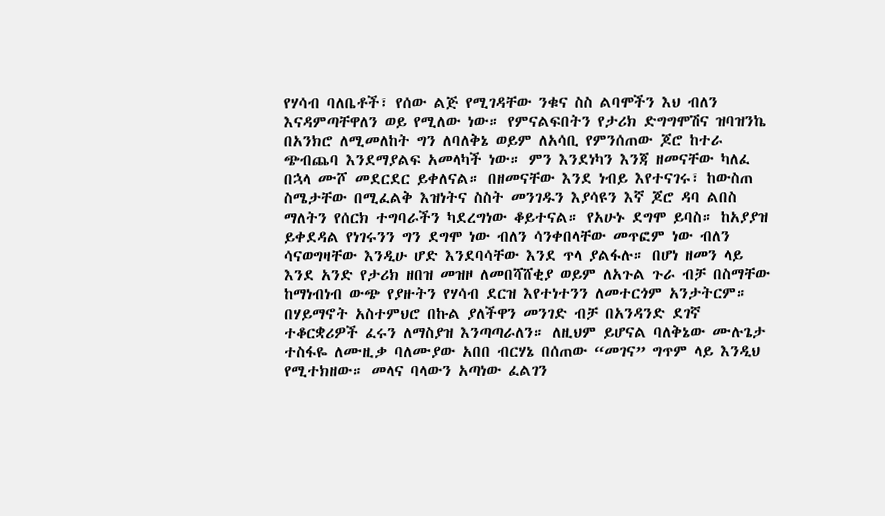የሃሳብ ባለቤቶች፣ የሰው ልጅ የሚገዳቸው ንቁና ስስ ልባሞችን እህ ብለን እናዳምጣቸዋለን ወይ የሚለው ነው። የምናልፍበትን የታሪክ ድግግሞሽና ዝባዝንኬ በአንክሮ ለሚመለከት ግን ለባለቅኔ ወይም ለአሳቢ የምንሰጠው ጆሮ ከተራ ጭብጨባ እንደማያልፍ አመላካች ነው። ምን እንደነካን እንጃ ዘመናቸው ካለፈ በኋላ ሙሾ መደርደር ይቀለናል። በዘመናቸው እንደ ነብይ እየተናገሩ፣ ከውስጠ ስሜታቸው በሚፈልቅ እዝነትና ስስት መንገዱን እያሳዩን እኛ ጆሮ ዳባ ልበስ ማለትን የሰርክ ተግባራችን ካደረግነው ቆይተናል። የአሁኑ ደግሞ ይባስ። ከአያያዝ ይቀደዳል የነገሩንን ግን ደግሞ ነው ብለን ሳንቀበላቸው መጥፎም ነው ብለን ሳናወግዛቸው እንዲሁ ሆድ እንደባሳቸው እንደ ጥላ ያልፋሉ። በሆነ ዘመን ላይ እንደ አንድ የታሪክ ዘበዝ መዝዞ ለመበሻሸቂያ ወይም ለአጉል ጉራ ብቻ በስማቸው ከማነብነብ ውጭ የያዙትን የሃሳብ ደርዝ እየተነተንን ለመተርጎም አንታትርም። በሃይማኖት አስተምህሮ በኩል ያለችዋን መንገድ ብቻ በአንዳንድ ደገኛ ተቆርቋሪዎች ፈሩን ለማስያዝ እንጣጣራለን። ለዚህም ይሆናል ባለቅኔው ሙሉጌታ ተስፋዬ ለሙዚቃ ባለሙያው አበበ ብርሃኔ በሰጠው “መገና” ግጥም ላይ እንዲህ የሚተክዘው። መላና ባላውን አጣነው ፈልገን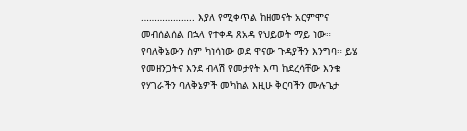……………….. እያለ የሚቀጥል ከዘመናት አርምሞና መብሰልሰል በኋላ የተቀዳ ጸአዳ የህይወት ማይ ነው። የባለቅኔውን ስም ካነሳነው ወደ ዋናው ጉዳያችን እንግባ። ይሄ የመዘንጋትና እንደ ብላሽ የመታየት እጣ ከደረሳቸው እንቁ የሃገራችን ባለቅኔዎች መካከል እዚሁ ቅርባችን ሙሉጌታ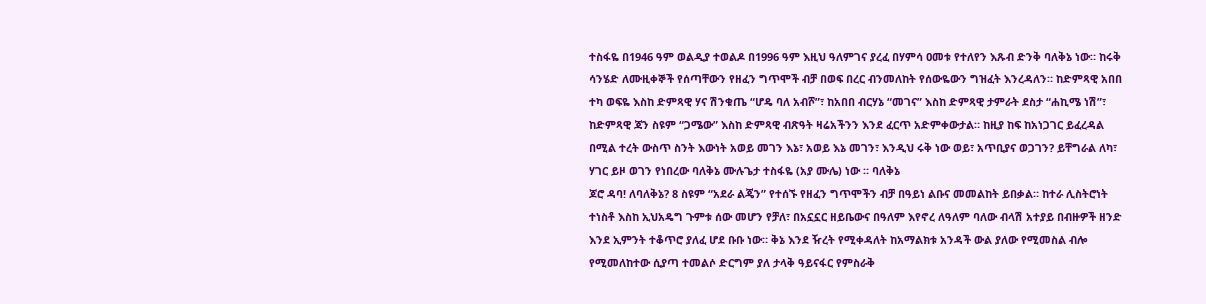ተስፋዬ በ1946 ዓም ወልዲያ ተወልዶ በ1996 ዓም እዚህ ዓለምገና ያረፈ በሃምሳ ዐመቱ የተለየን እጹብ ድንቅ ባለቅኔ ነው። ከሩቅ ሳንሄድ ለሙዚቀኞች የሰጣቸውን የዘፈን ግጥሞች ብቻ በወፍ በረር ብንመለከት የሰውዬውን ግዝፈት እንረዳለን። ከድምጻዊ አበበ ተካ ወፍዬ እስከ ድምጻዊ ሃና ሽንቁጤ “ሆዴ ባለ አብሾ”፣ ከአበበ ብርሃኔ “መገና” እስከ ድምጻዊ ታምራት ደስታ “ሐኪሜ ነሽ”፣ ከድምጻዊ ጃን ስዩም “ጋሜው” እስከ ድምጻዊ ብጽዓት ዛሬአችንን እንደ ፈርጥ አድምቀውታል። ከዚያ ከፍ ከአነጋገር ይፈረዳል በሚል ተረት ውስጥ ስንት እውነት አወይ መገን እኔ፣ አወይ እኔ መገን፣ እንዲህ ሩቅ ነው ወይ፣ አጥቢያና ወጋገን? ይቸግራል ለካ፣ ሃገር ይዞ ወገን የነበረው ባለቅኔ ሙሉጌታ ተስፋዬ (አያ ሙሌ) ነው ። ባለቅኔ
ጆሮ ዳባ! ለባለቅኔ? 8 ስዩም “አደራ ልጄን” የተሰኙ የዘፈን ግጥሞችን ብቻ በዓይነ ልቡና መመልከት ይበቃል። ከተራ ሊስትሮነት ተነስቶ እስከ ኢህአዴግ ጉምቱ ሰው መሆን የቻለ፣ በአኗኗር ዘይቤውና በዓለም እየኖረ ለዓለም ባለው ብላሽ አተያይ በብዙዎች ዘንድ እንደ ኢምንት ተቆጥሮ ያለፈ ሆደ ቡቡ ነው። ቅኔ እንደ ዥረት የሚቀዳለት ከአማልክቱ አንዳች ውል ያለው የሚመስል ብሎ የሚመለከተው ሲያጣ ተመልሶ ድርግም ያለ ታላቅ ዓይናፋር የምስራቅ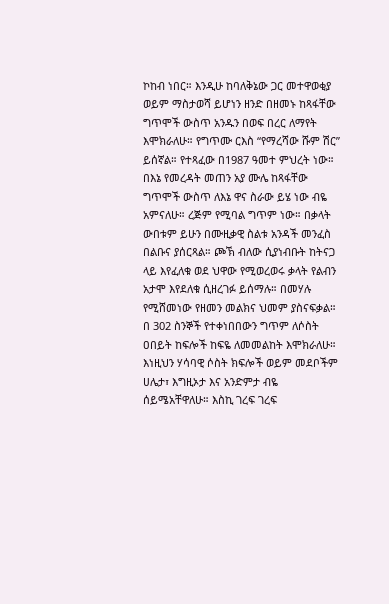ኮከብ ነበር። እንዲሁ ከባለቅኔው ጋር መተዋወቂያ ወይም ማስታወሻ ይሆነን ዘንድ በዘመኑ ከጻፋቸው ግጥሞች ውስጥ አንዱን በወፍ በረር ለማየት እሞክራለሁ። የግጥሙ ርእስ “የማረሻው ሹም ሽር” ይሰኛል። የተጻፈው በ1987 ዓመተ ምህረት ነው። በእኔ የመረዳት መጠን አያ ሙሌ ከጻፋቸው ግጥሞች ውስጥ ለእኔ ዋና ስራው ይሄ ነው ብዬ አምናለሁ። ረጅም የሚባል ግጥም ነው። በቃላት ውበቱም ይሁን በሙዚቃዊ ስልቱ አንዳች መንፈስ በልቡና ያሰርጻል። ጮኽ ብለው ሲያነብቡት ከትናጋ ላይ እየፈለቁ ወደ ህዋው የሚወረወሩ ቃላት የልብን አታሞ እየደለቁ ሲዘረገፉ ይሰማሉ። በመሃሉ የሚሸመነው የዘመን መልክና ህመም ያስናፍቃል። በ 302 ስንኞች የተቀነበበውን ግጥም ለሶስት ዐበይት ከፍሎች ከፍዬ ለመመልከት እሞክራለሁ። እነዚህን ሃሳባዊ ሶስት ክፍሎች ወይም መደቦችም ሀሌታ፣ እግዚኦታ እና አንድምታ ብዬ ሰይሜአቸዋለሁ። እስኪ ገረፍ ገረፍ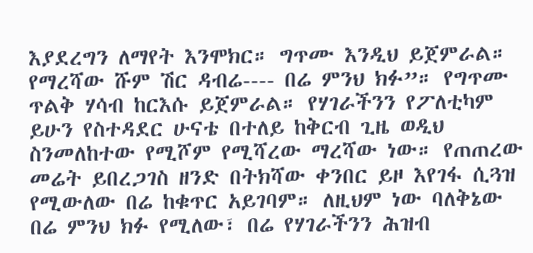እያደረግን ለማየት እንሞክር። ግጥሙ እንዲህ ይጀምራል። የማረሻው ሹም ሽር ዳብሬ---- በሬ ምንህ ክፉ”። የግጥሙ ጥልቅ ሃሳብ ከርእሱ ይጀምራል። የሃገራችንን የፖለቲካም ይሁን የስተዳደር ሁናቴ በተለይ ከቅርብ ጊዜ ወዲህ ስንመለከተው የሚሾም የሚሻረው ማረሻው ነው። የጠጠረው መሬት ይበረጋገስ ዘንድ በትክሻው ቀንበር ይዞ እየገፋ ሲጓዝ የሚውለው በሬ ከቁጥር አይገባም። ለዚህም ነው ባለቅኔው በሬ ምንህ ክፉ የሚለው፣ በሬ የሃገራችንን ሕዝብ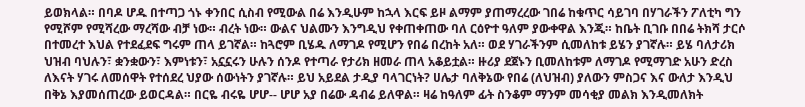ይወክላል። በባዶ ሆዱ በተጣጋ ጎኑ ቀንበር ሲስብ የሚውል በሬ እንዲሁም ከኋላ እርፍ ይዞ ልማም ያጠማረረው ገበሬ ከቁጥር ሳይገባ በሃገራችን ፖለቲካ ግን የሚሾም የሚሻረው ማረሻው ብቻ ነው። ብረት ነው። ውልና ህልሙን እንግዲህ የቀጠቀጠው ባለ ርዕዮተ ዓለም ያውቀዋል እንጂ። ከቤት ቢገቡ በበሬ ትክሻ ታርሶ በተመረተ እህል የተደፈደፍ ግሩም ጠላ ይገኛል። ከጓሮም ቢሄዱ ለማገዶ የሚሆን የበሬ በረከት አለ። ወደ ሃገራችንም ሲመለከቱ ይሄን ያገኛሉ። ይሄ ባለታሪክ ህዝብ ባህሉን፣ ቋንቋውን፣ እምነቱን፣ አኗኗሩን ሁሉን ሰንዶ የተጣራ የታሪክ ዘመራ ጠላ አቆይቷል። ዙሪያ ደጀኑን ቢመለከቱም ለማገዶ የሚማገድ አሁን ድረስ ለእናት ሃገሩ ለመሰዋት የተሰደረ ህያው ሰውነትን ያገኛሉ። ይህ አይደል ታዲያ ባላገርነት? ሀሌታ ባለቅኔው የበሬ (ለህዝብ) ያለውን ምስጋና እና ውለታ እንዲህ በቅኔ እያመሰጠረው ይወርዳል። በርዬ ብሩዬ ሆሆ-- ሆሆ አያ በሬው ዳብሬ ይለዋል። ዛሬ ከዓለም ፊት ስንቆም ማንም መሳቂያ መልክ እንዲመለክት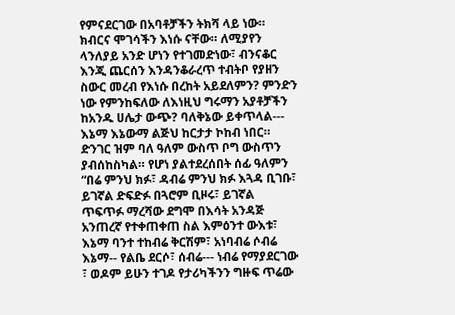የምናደርገው በአባቶቻችን ትክሻ ላይ ነው። ክብርና ሞገሳችን እነሱ ናቸው። ለሚያየን ላንለያይ አንድ ሆነን የተገመድነው፣ ብንናቆር እንጂ ጨርሰን እንዳንቆራረጥ ተብትቦ የያዘን ስውር መረብ የእነሱ በረከት አይደለምን? ምንድን ነው የምንከፍለው ለእነዚህ ግሩማን አያቶቻችን ከአንዱ ሀሌታ ውጭ? ባለቅኔው ይቀጥላል--- እኔማ እኔውማ ልጅህ ከርታታ ኮከብ ነበር። ድንገር ዝም ባለ ዓለም ውስጥ ቦግ ውስጥን ያብሰከስካል። የሆነ ያልተደረሰበት ሰፊ ዓለምን “በሬ ምንህ ክፉ፣ ዳብሬ ምንህ ክፉ እጓዳ ቢገቡ፣ ይገኛል ድፍድፉ በጓሮም ቢዞሩ፣ ይገኛል ጥፍጥፉ ማረሻው ደግሞ በእሳት አንዳጅ አንጠረኛ የተቀጠቀጠ ስል እምዕንተ ውእቱ፣ እኔማ ባንተ ተከብሬ ቅርሽም፣ አነባብሬ ሶብሬ እኔማ-- የልቤ ደርሶ፣ ሰብሬ--- ነብሬ የማያደርገው ፣ ወዶም ይሁን ተገዶ የታሪካችንን ግዙፍ ጥሬው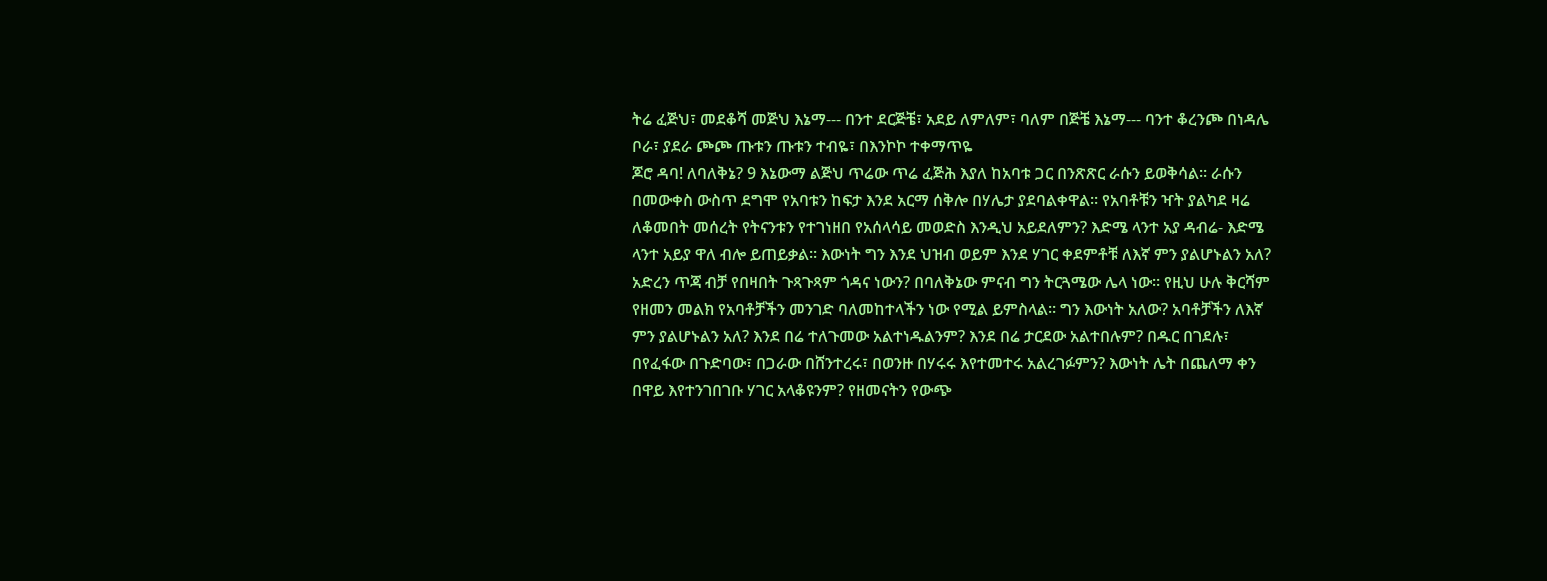ትሬ ፈጅህ፣ መደቆሻ መጅህ እኔማ--- በንተ ደርጅቼ፣ አደይ ለምለም፣ ባለም በጅቼ እኔማ--- ባንተ ቆረንጮ በነዳሌ ቦራ፣ ያደራ ጮጮ ጡቱን ጡቱን ተብዬ፣ በእንኮኮ ተቀማጥዬ
ጆሮ ዳባ! ለባለቅኔ? 9 እኔውማ ልጅህ ጥሬው ጥሬ ፈጅሕ እያለ ከአባቱ ጋር በንጽጽር ራሱን ይወቅሳል። ራሱን በመውቀስ ውስጥ ደግሞ የአባቱን ከፍታ እንደ አርማ ሰቅሎ በሃሌታ ያደባልቀዋል። የአባቶቹን ዣት ያልካደ ዛሬ ለቆመበት መሰረት የትናንቱን የተገነዘበ የአሰላሳይ መወድስ እንዲህ አይደለምን? እድሜ ላንተ አያ ዳብሬ- እድሜ ላንተ አይያ ዋለ ብሎ ይጠይቃል። እውነት ግን እንደ ህዝብ ወይም እንደ ሃገር ቀደምቶቹ ለእኛ ምን ያልሆኑልን አለ? አድረን ጥጃ ብቻ የበዛበት ጉጻጉጻም ጎዳና ነውን? በባለቅኔው ምናብ ግን ትርጓሜው ሌላ ነው። የዚህ ሁሉ ቅርሻም የዘመን መልክ የአባቶቻችን መንገድ ባለመከተላችን ነው የሚል ይምስላል። ግን እውነት አለው? አባቶቻችን ለእኛ ምን ያልሆኑልን አለ? እንደ በሬ ተለጉመው አልተነዱልንም? እንደ በሬ ታርደው አልተበሉም? በዱር በገደሉ፣ በየፈፋው በጉድባው፣ በጋራው በሸንተረሩ፣ በወንዙ በሃሩሩ እየተመተሩ አልረገፉምን? እውነት ሌት በጨለማ ቀን በዋይ እየተንገበገቡ ሃገር አላቆዩንም? የዘመናትን የውጭ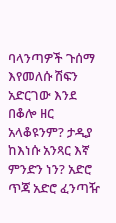ባላንጣዎች ጉሰማ እየመለሱ ሽፍን አድርገው እንደ በቆሎ ዘር አላቆዩንም? ታዲያ ከእነሱ አንጻር እኛ ምንድን ነን? አድሮ ጥጃ አድሮ ፈንጣዥ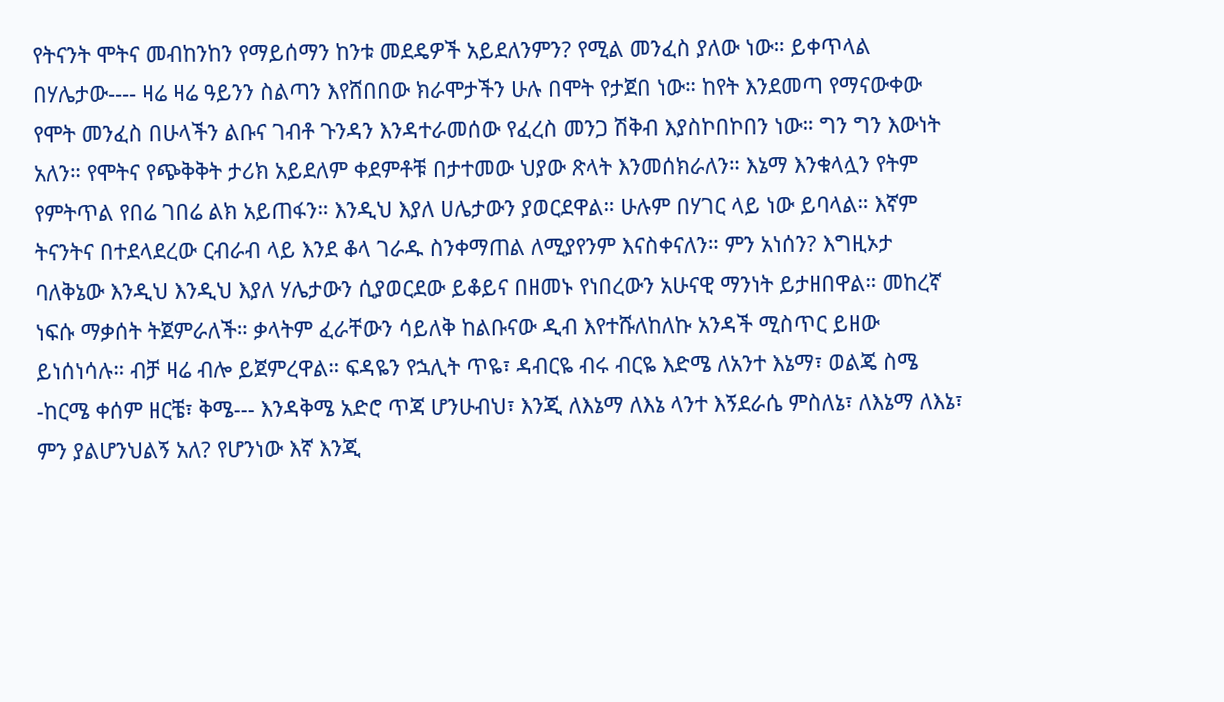የትናንት ሞትና መብከንከን የማይሰማን ከንቱ መደዴዎች አይደለንምን? የሚል መንፈስ ያለው ነው። ይቀጥላል በሃሌታው---- ዛሬ ዛሬ ዓይንን ስልጣን እየሸበበው ክራሞታችን ሁሉ በሞት የታጀበ ነው። ከየት እንደመጣ የማናውቀው የሞት መንፈስ በሁላችን ልቡና ገብቶ ጉንዳን እንዳተራመሰው የፈረስ መንጋ ሽቅብ እያስኮበኮበን ነው። ግን ግን እውነት አለን። የሞትና የጭቅቅት ታሪክ አይደለም ቀደምቶቹ በታተመው ህያው ጽላት እንመሰክራለን። እኔማ እንቁላሏን የትም የምትጥል የበሬ ገበሬ ልክ አይጠፋን። እንዲህ እያለ ሀሌታውን ያወርደዋል። ሁሉም በሃገር ላይ ነው ይባላል። እኛም ትናንትና በተደላደረው ርብራብ ላይ እንደ ቆላ ገራዱ ስንቀማጠል ለሚያየንም እናስቀናለን። ምን አነሰን? እግዚኦታ ባለቅኔው እንዲህ እንዲህ እያለ ሃሌታውን ሲያወርደው ይቆይና በዘመኑ የነበረውን አሁናዊ ማንነት ይታዘበዋል። መከረኛ ነፍሱ ማቃሰት ትጀምራለች። ቃላትም ፈራቸውን ሳይለቅ ከልቡናው ዲብ እየተሹለከለኩ አንዳች ሚስጥር ይዘው ይነሰነሳሉ። ብቻ ዛሬ ብሎ ይጀምረዋል። ፍዳዬን የኋሊት ጥዬ፣ ዳብርዬ ብሩ ብርዬ እድሜ ለአንተ እኔማ፣ ወልጄ ስሜ -ከርሜ ቀሰም ዘርቼ፣ ቅሜ--- እንዳቅሜ አድሮ ጥጃ ሆንሁብህ፣ እንጂ ለእኔማ ለእኔ ላንተ እኝደራሴ ምስለኔ፣ ለእኔማ ለእኔ፣ ምን ያልሆንህልኝ አለ? የሆንነው እኛ እንጂ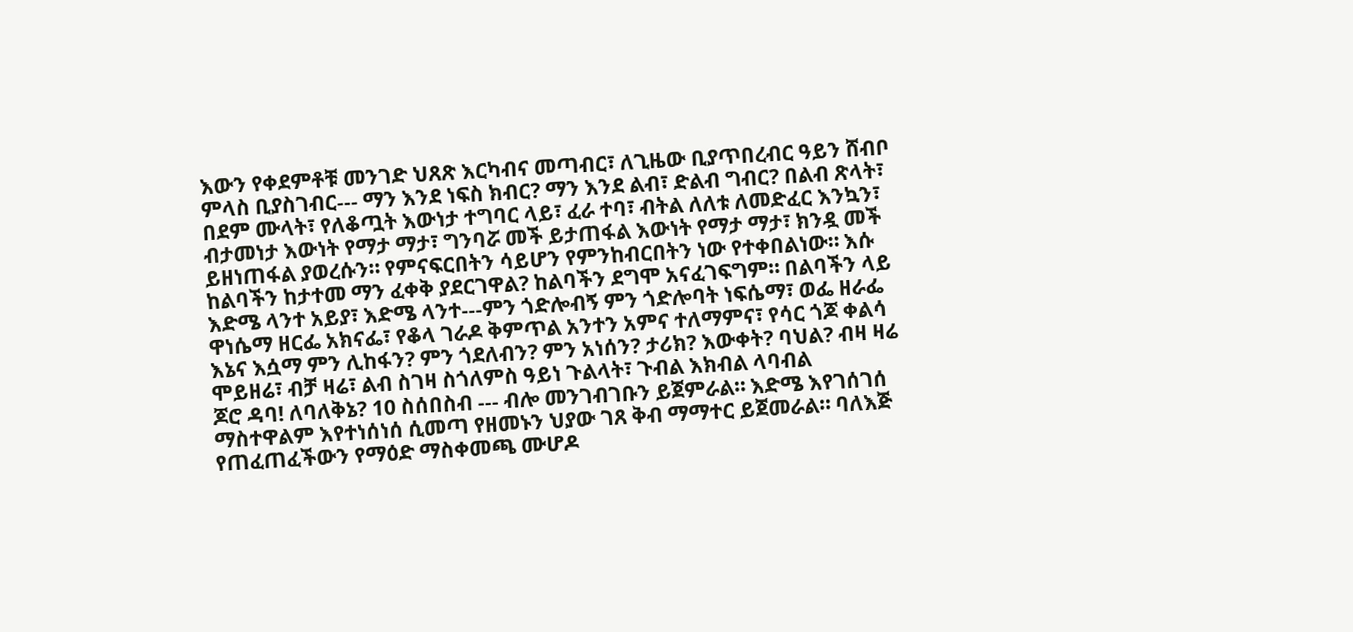እውን የቀደምቶቹ መንገድ ህጸጽ እርካብና መጣብር፣ ለጊዜው ቢያጥበረብር ዓይን ሸብቦ ምላስ ቢያስገብር--- ማን እንደ ነፍስ ክብር? ማን እንደ ልብ፣ ድልብ ግብር? በልብ ጽላት፣ በደም ሙላት፣ የለቆጧት እውነታ ተግባር ላይ፣ ፈራ ተባ፣ ብትል ለለቱ ለመድፈር እንኳን፣ ብታመነታ እውነት የማታ ማታ፣ ግንባሯ መች ይታጠፋል እውነት የማታ ማታ፣ ክንዷ መች ይዘነጠፋል ያወረሱን። የምናፍርበትን ሳይሆን የምንከብርበትን ነው የተቀበልነው። እሱ ከልባችን ከታተመ ማን ፈቀቅ ያደርገዋል? ከልባችን ደግሞ አናፈገፍግም። በልባችን ላይ እድሜ ላንተ አይያ፣ እድሜ ላንተ---ምን ጎድሎብኝ ምን ጎድሎባት ነፍሴማ፣ ወፌ ዘራፌ ዋነሴማ ዘርፌ አክናፌ፣ የቆላ ገራዶ ቅምጥል አንተን አምና ተለማምና፣ የሳር ጎጆ ቀልሳ እኔና እሷማ ምን ሊከፋን? ምን ጎደለብን? ምን አነሰን? ታሪክ? እውቀት? ባህል? ብዛ ዛሬ ሞይዘሬ፣ ብቻ ዛሬ፣ ልብ ስገዛ ስጎለምስ ዓይነ ጉልላት፣ ጉብል እክብል ላባብል
ጆሮ ዳባ! ለባለቅኔ? 10 ስሰበስብ --- ብሎ መንገብገቡን ይጀምራል። እድሜ እየገሰገሰ ማስተዋልም እየተነሰነሰ ሲመጣ የዘመኑን ህያው ገጸ ቅብ ማማተር ይጀመራል። ባለእጅ የጠፈጠፈችውን የማዕድ ማስቀመጫ ሙሆዶ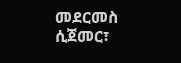መደርመስ ሲጀመር፣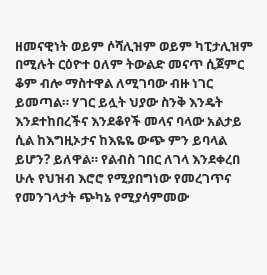ዘመናዊነት ወይም ሶሻሊዝም ወይም ካፒታሊዝም በሚሉት ርዕዮተ ዐለም ትውልድ መናጥ ሲጀምር ቆም ብሎ ማስተዋል ለሚገባው ብዙ ነገር ይመጣል። ሃገር ይሏት ህያው ስንቅ እንዴት እንደተከበረችና እንደቆየች መላና ባላው አልታይ ሲል ከእግዚኦታና ከእዬዬ ውጭ ምን ይባላል ይሆን? ይለዋል። የልብስ ገበር ለገላ እንደቀረበ ሁሉ የህዝብ እሮሮ የሚያበግነው የመረገጥና የመንገላታት ጭካኔ የሚያሳምመው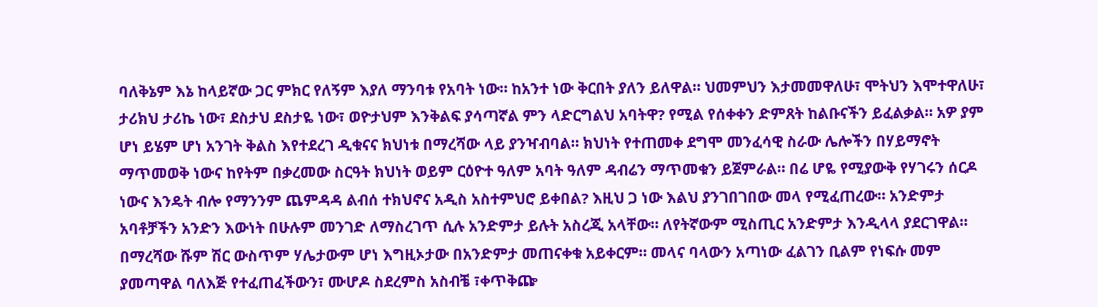ባለቅኔም እኔ ከላይኛው ጋር ምክር የለኝም እያለ ማንባቱ የአባት ነው። ከአንተ ነው ቅርበት ያለን ይለዋል። ህመምህን እታመመዋለሁ፣ ሞትህን እሞተዋለሁ፣ ታሪክህ ታሪኬ ነው፣ ደስታህ ደስታዬ ነው፣ ወዮታህም እንቅልፍ ያሳጣኛል ምን ላድርግልህ አባትዋ? የሚል የሰቀቀን ድምጸት ከልቡናችን ይፈልቃል። አዎ ያም ሆነ ይሄም ሆነ አንገት ቅልስ እየተደረገ ዲቁናና ክህነቱ በማረሻው ላይ ያንዣብባል። ክህነት የተጠመቀ ደግሞ መንፈሳዊ ስራው ሌሎችን በሃይማኖት ማጥመወቅ ነውና ከየትም በቃረመው ስርዓት ክህነት ወይም ርዕዮተ ዓለም አባት ዓለም ዳብሬን ማጥመቁን ይጀምራል። በሬ ሆዬ የሚያውቅ የሃገሩን ሰርዶ ነውና እንዴት ብሎ የማንንም ጨምዳዳ ልብሰ ተክህኖና አዲስ አስተምህሮ ይቀበል? እዚህ ጋ ነው እልህ ያንገበገበው መላ የሚፈጠረው። አንድምታ አባቶቻችን አንድን እውነት በሁሉም መንገድ ለማስረገጥ ሲሉ አንድምታ ይሉት አስረጂ አላቸው። ለየትኛውም ሚስጢር አንድምታ እንዲላላ ያደርገዋል። በማረሻው ሹም ሽር ውስጥም ሃሌታውም ሆነ እግዚኦታው በአንድምታ መጠናቀቁ አይቀርም። መላና ባላውን አጣነው ፈልገን ቢልም የነፍሱ መም ያመጣዋል ባለእጅ የተፈጠፈችውን፣ ሙሆዶ ስደረምስ አስብቼ ፣ቀጥቅጬ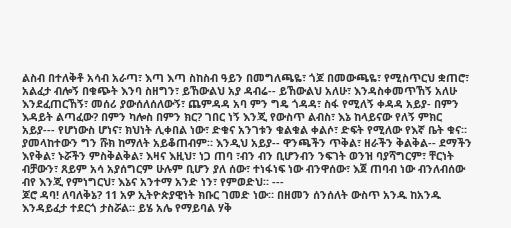ልስብ በተለቅቶ አሳብ አራጣ፣ እጣ እጣ ስከስብ ዓይን በመግለጫዬ፣ ጎጆ በመውጫዬ፣ የሚስጥርህ ቋጠሮ፣ አልፈታ ብሎኝ በቁጭት እንባ ስዘግን፣ ይኸውልህ አያ ዳብሬ-- ይኸውልህ አለሁ፣ እንዳስቀመጥኸኝ አለሁ እንደፈጠርኸኝ፣ መሰሪ ያውሰለሰለውኝ፣ ጨምዳዳ አባ ምን ግዴ ጎዳዳ፣ ስፋ የሚለኝ ቀዳዳ አይያ- በምን እዳይት ልጣፈው? በምን ካሎስ በምን ክር? ገበር ነኝ እንጂ የውስጥ ልብስ፣ እኔ ከላይናው የለኝ ምክር አይያ--- የሆነውስ ሆነና፣ ክህነት ሊቀበል ነው፣ ድቁና አንገቱን ቁልቁል ቀልሶ፣ ድፍት የሚለው የእኛ ቤት ቁና። ያመላከተውን ግን ሹክ ከማለት አይቆጠብም። እንዲህ አይያ-- ዋንጫችን ጥቅል፣ ዘራችን ቅልቅል-- ደማችን እየቅል፣ ኑሯችን ምስቅልቅል፣ እዛና እዚህ፣ ነጋ ጠባ ፣ብን ብን ቢሆንብን ንፍገት ወንዝ ባያሻግርም፣ ቸርነት ብቻውን፣ ጸይም አሳ አያሰግርም ሁሉም ቢሆን ያለ ሰው፣ ተነፋነፍ ነው ብንዋሰው፣ እጀ ጠባብ ነው ብንለብሰው ብየ እንጂ የምነግርህ፣ እኔና አንተማ አንድ ነን፣ የምወድህ። ---
ጆሮ ዳባ! ለባለቅኔ? 11 አዎ ኢትዮጵያዊነት ክቡር ገመድ ነው። በዘመን ሰንሰለት ውስጥ አንዱ ከአንዱ እንዳይፈታ ተደርጎ ታስሯል። ይሄ አሌ የማይባል ሃቅ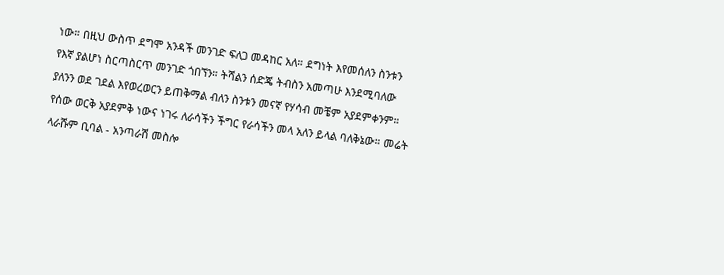ነው። በዚህ ውስጥ ደግሞ አንዳች መንገድ ፍለጋ መዳከር አለ። ደግነት እየመሰለን ስንቱን የእኛ ያልሆነ ስርጣስርጥ መንገድ ጎበኘን። ትሻልን ሰድጄ ትብስን አመጣሁ እንደሚባለው ያለንን ወደ ገደል እየወረወርን ይጠቅማል ብለን ስንቱን መናኛ የሃሳብ መቼም አያደምቀንም። የሰው ወርቅ አያደምቅ ነውና ነገሩ ለራሳችን ችግር የራሳችን መላ አለን ይላል ባለቅኔው። መሬት ላራሹም ቢባል - አንጣራሽ መስሎ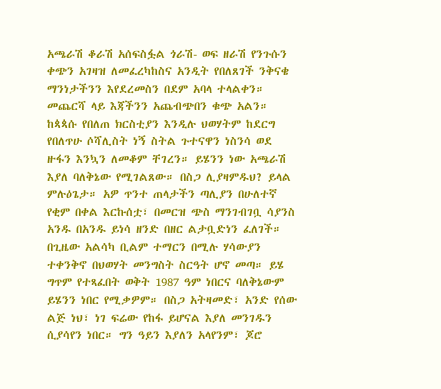አጫራሽ ቆራሽ አሰፍስፏል ጎራሽ- ወፍ ዘራሽ የንጉሱን ቀጭን አገዛዝ ለመፈረካከስና አንዲት የበለጸገች ንቅናቄ ማንነታችንን እየደረመስን በደም አባላ ተላልቀን። መጨርሻ ላይ እጃችንን አጨብጭበን ቁጭ አልን። ከጳጳሱ የበለጠ ክርስቲያን እንዲሉ ህወሃትም ከደርግ የበለጥሁ ሶሻሊስት ነኝ ስትል ጉተናዋን ነስንሳ ወደ ዙፋን እንኳን ለመቆም ቸገረን። ይሄንን ነው አጫራሽ እያለ ባለቅኔው የሚገልጸው። በስጋ ሊያዛምዱህ? ይላል ምሉዕጌታ። አዎ ጥንተ ጠላታችን ጣሊያን በሁለተኛ የቂም በቀል እርኩሰቷ፣ በመርዝ ጭስ ማንገብገቧ ሳያንስ አንዱ በአንዱ ይነሳ ዘንድ በዘር ልታቧድነን ፈለገች። በጊዜው አልሳካ ቢልም ተማርን በሚሉ ሃሳውያን ተቀንቅኖ በህወሃት መንግስት ስርዓት ሆኖ መጣ። ይሄ ግጥም የተጻፈበት ወቅት 1987 ዓም ነበርና ባለቅኔውም ይሄንን ነበር የሚቃዎም። በስጋ አትዛመድ፣ አንድ የሰው ልጅ ነህ፣ ነገ ፍሬው የከፋ ይሆናል እያለ መንገዱን ሲያሳየን ነበር። ግን ዓይን እያለን አላየንም፣ ጆሮ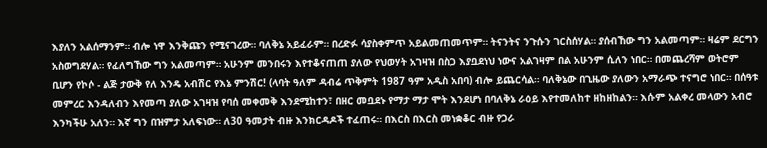እያለን አልሰማንም። ብሎ ነዋ እንቅጩን የሚናገረው። ባለቅኔ አይፈራም። በረድፉ ሳያስቀምጥ አይልመጠመጥም። ትናንትና ንጉሱን ገርስሰሃል። ያሰብኸው ግን አልመጣም። ዛሬም ደርግን አስወግደሃል። የፈለግኸው ግን አልመጣም። አሁንም መንበሩን እየተቆናጠጠ ያለው የህወሃት አገዛዝ በስጋ እያቧደነህ ነውና አልገዛም በል አሁንም ሲለን ነበር። በመጨረሻም ወትሮም ቢሆን የኮሶ - ልጅ ታውቅ የለ እንዴ አብሽር የእኔ ምንሽር! (ላባት ዓለም ዳብሬ ጥቅምት 1987 ዓም አዲስ አበባ) ብሎ ይጨርሳል። ባለቅኔው በጊዜው ያለውን አማራጭ ተናግሮ ነበር። በሰዓቱ መምረር እንዳለብን እየመጣ ያለው አገዛዝ የባሰ መቀመቅ እንደሚከተን፣ በዘር መቧደኑ የማታ ማታ ሞት እንደሆነ በባለቅኔ ራዕይ እየተመለከተ ዘከዘከልን። እሱም አልቀረ መላውን አብሮ እንካችሁ አለን። እኛ ግን በዝምታ አለፍነው። ለ30 ዓመታት ብዙ እንክርዳዶች ተፈጠሩ። በእርስ በእርስ መነቋቆር ብዙ የጋራ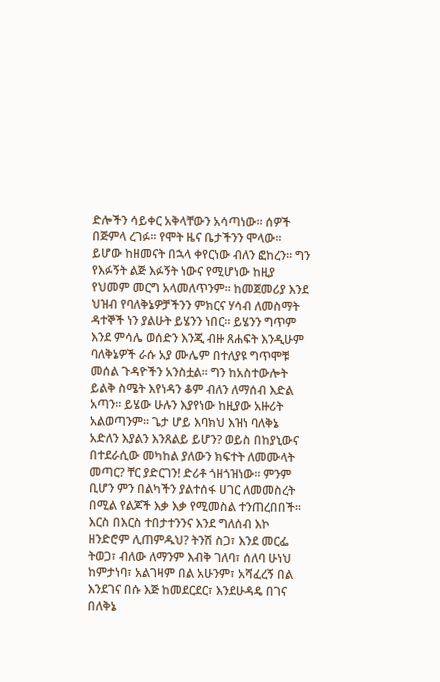ድሎችን ሳይቀር አቅላቸውን አሳጣነው። ሰዎች በጅምላ ረገፉ። የሞት ዜና ቤታችንን ሞላው። ይሆው ከዘመናት በኋላ ቀየርነው ብለን ፎከረን። ግን የእፉኝት ልጅ እፉኝት ነውና የሚሆነው ከዚያ የህመም መርግ አላመለጥንም። ከመጀመሪያ እንደ ህዝብ የባለቅኔዎቻችንን ምክርና ሃሳብ ለመስማት ዳተኞች ነን ያልሁት ይሄንን ነበር። ይሄንን ግጥም እንደ ምሳሌ ወሰድን እንጂ ብዙ ጸሐፍት እንዲሁም ባለቅኔዎች ራሱ አያ ሙሌም በተለያዩ ግጥሞቹ መሰል ጉዳዮችን አንስቷል። ግን ከአስተውሎት ይልቅ ስሜት እየነዳን ቆም ብለን ለማሰብ እድል አጣን። ይሄው ሁሉን እያየነው ከዚያው አዙሪት አልወጣንም። ጌታ ሆይ እባክህ እዝነ ባለቅኔ አድለን እያልን እንጸልይ ይሆን? ወይስ በከያኒውና በተደራሲው መካከል ያለውን ክፍተት ለመሙላት መጣር? ቸር ያድርገን! ድሪቶ ጎዘጎዝነው። ምንም ቢሆን ምን በልካችን ያልተሰፋ ሀገር ለመመስረት በሚል የልጆች እቃ እቃ የሚመስል ተንጠረበበች። እርስ በእርስ ተበታተንንና እንደ ግለሰብ እኮ ዘንድሮም ሊጠምዱህ? ትንሽ ስጋ፣ እንደ መርፌ ትወጋ፣ ብለው ለማንም እብቅ ገለባ፣ ሰለባ ሁነህ ከምታነባ፣ አልገዛም በል አሁንም፣ አሻፈረኝ በል እንደገና በሱ እጅ ከመደርደር፣ እንደሁዳዴ በገና በለቅኔ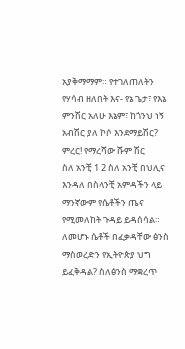አያቅማማም። የተገለጠለትን የሃሳብ ዘለበት እና- የኔ ጌታ፣ የእኔ ምንሽር አለሁ እኔም፣ ከጎንህ ነኝ አብሽር ያለ ኮሶ እንደማይሽር? ምረር! የማረሻው ሹም ሽር
ስለ አንቺ 1 2 ስለ አንቺ በህሊና እንዳለ በስላንቺ አምዳችን ላይ ማንኛውም የሴቶችን ጤና የሚመለከት ጉዳይ ይዳሰሳል። ለመሆኑ ሴቶች በፈቃዳቸው ፅንስ ማስወረድን የኢትዮጵያ ህግ ይፈቅዳል? ስለፅንስ ማቋረጥ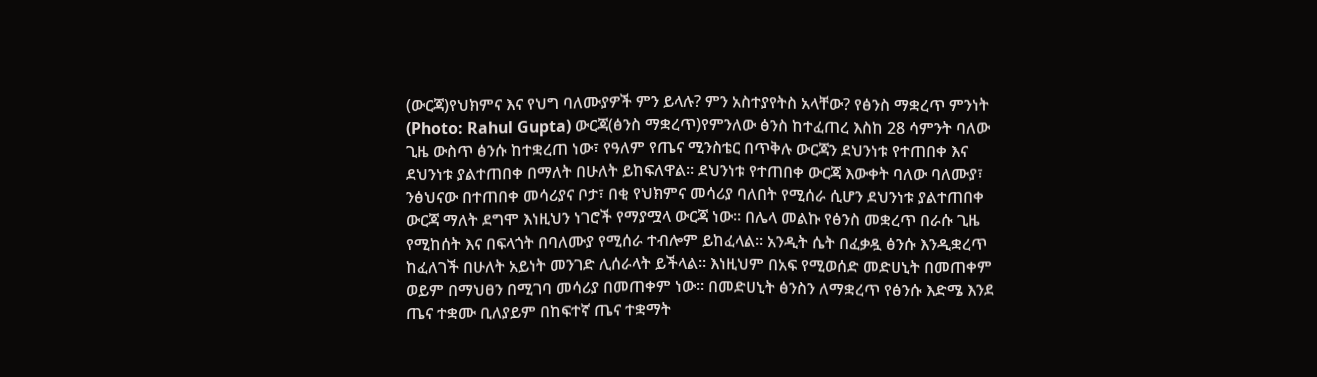(ውርጃ)የህክምና እና የህግ ባለሙያዎች ምን ይላሉ? ምን አስተያየትስ አላቸው? የፅንስ ማቋረጥ ምንነት (Photo: Rahul Gupta) ውርጃ(ፅንስ ማቋረጥ)የምንለው ፅንስ ከተፈጠረ እስከ 28 ሳምንት ባለው ጊዜ ውስጥ ፅንሱ ከተቋረጠ ነው፣ የዓለም የጤና ሚንስቴር በጥቅሉ ውርጃን ደህንነቱ የተጠበቀ እና ደህንነቱ ያልተጠበቀ በማለት በሁለት ይከፍለዋል። ደህንነቱ የተጠበቀ ውርጃ እውቀት ባለው ባለሙያ፣ ንፅህናው በተጠበቀ መሳሪያና ቦታ፣ በቂ የህክምና መሳሪያ ባለበት የሚሰራ ሲሆን ደህንነቱ ያልተጠበቀ ውርጃ ማለት ደግሞ እነዚህን ነገሮች የማያሟላ ውርጃ ነው። በሌላ መልኩ የፅንስ መቋረጥ በራሱ ጊዜ የሚከሰት እና በፍላጎት በባለሙያ የሚሰራ ተብሎም ይከፈላል። አንዲት ሴት በፈቃዷ ፅንሱ እንዲቋረጥ ከፈለገች በሁለት አይነት መንገድ ሊሰራላት ይችላል። እነዚህም በአፍ የሚወሰድ መድሀኒት በመጠቀም ወይም በማህፀን በሚገባ መሳሪያ በመጠቀም ነው። በመድሀኒት ፅንስን ለማቋረጥ የፅንሱ እድሜ እንደ ጤና ተቋሙ ቢለያይም በከፍተኛ ጤና ተቋማት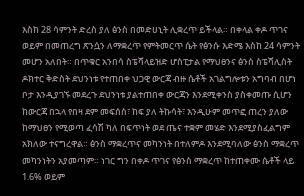እስከ 28 ሳምንት ድረስ ያለ ፅንስ በመድሀኒት ሊቋረጥ ይችላል። በቀላል ቀዶ ጥገና ወይም በመጠረግ ጽንሷን ለማቋረጥ የምትመርጥ ሴት የፅንሱ እድሜ እስከ 24 ሳምንት መሆን አለበት። በጥቁር አንበሳ ስፔሻላይዝድ ሆስፒታል የማህፀንና ፅንስ ስፔሻሊስት ዶክተር ቅድስት ደህንነቱ የተጠበቀ ህጋዊ ውርጃ ብዙ ሴቶች አገልግሎቱን አግባብ በሆነ ቦታ እንዲያገኙ መደረጉ ደህንነቱ ያልተጠበቀ ውርጃን እንደሚቀንስ ያስቀመጡ ሲሆን ከውርጃ በኋላ የበዛ ደም መፍሰስ፣ ከፍ ያለ ትኩሳት፣ እንዲሁም መጥፎ ጠረን ያለው ከማህፀን የሚወጣ ፈሳሽ ካለ በፍጥነት ወደ ጤና ተቋም መሄድ እንደሚያስፈልግም አክለው ተናግረዋል። ፅንስ ማቋረጥና መካንነት በተለምዶ እንደሚባለው ፅንስ ማቋረጥ መካንነትን አያመጣም። ነገር ግን በቀዶ ጥገና የፅንስ ማቋረጥ ከተጠቀሙ ሴቶች ላይ 1.6% ወይም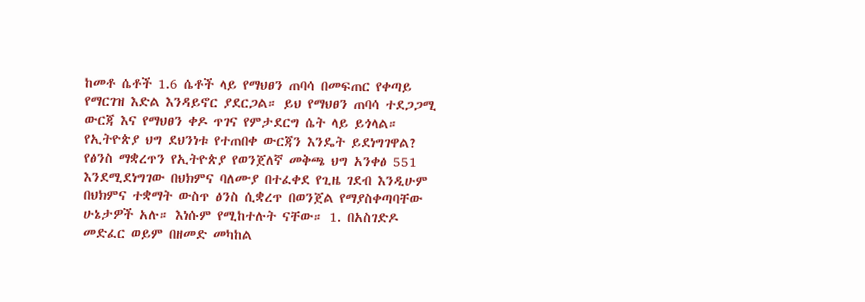ከመቶ ሴቶች 1.6 ሴቶች ላይ የማህፀን ጠባሳ በመፍጠር የቀጣይ የማርገዝ እድል እንዳይኖር ያደርጋል። ይህ የማህፀን ጠባሳ ተደጋጋሚ ውርጃ እና የማህፀን ቀዶ ጥገና የምታደርግ ሴት ላይ ይጎላል። የኢትዮጵያ ህግ ደህንነቱ የተጠበቀ ውርጃን እንዴት ይደነግገዋል? የፅንስ ማቋረጥን የኢትዮጵያ የወንጀለኛ መቅጫ ህግ አንቀፅ 551 እንደሚደነግገው በህክምና ባለሙያ በተፈቀደ የጊዜ ገደብ እንዲሁም በህክምና ተቋማት ውስጥ ፅንስ ሲቋረጥ በወንጀል የማያስቀጣባቸው ሁኔታዎች አሉ። እነሱም የሚከተሉት ናቸው። 1. በአስገድዶ መድፈር ወይም በዘመድ መካከል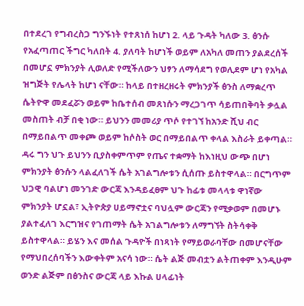በተደረገ የግብረስጋ ግንኙነት የተጸነሰ ከሆነ 2. ላይ ጉዳት ካለው 3. ፅንሱ የአፈጣጠር ችግር ካለበት 4. ያለባት ከሆነች ወይም ለአካለ መጠን ያልደረሰች በመሆኗ ምክንያት ሊወለድ የሚችለውን ህፃን ለማሳደግ የወሊደም ሆነ የአካል ዝግጅት የሌላት ከሆነ ናቸው። ከላይ በተዘረዘሩት ምክንያች ፅንስ ለማቋረጥ ሴትዮዋ መደፈሯን ወይም ከቤተሰብ መጸነሱን ማረጋገጥ ሳይጠበቅባት ቃሏል መስጠት ብቻ በቂ ነው። ይህንን መመሪያ ጥሶ የተገኘ ከአንድ ሺህ ብር በማይበልጥ መቀጮ ወይም ከሶስት ወር በማይበልጥ ቀላል እስራት ይቀጣል። ዳሩ ግን ህጉ ይህንን ቢያስቀምጥም የጤና ተቋማት ከእነዚህ ውጭ በሆነ ምክንያት ፅንሱን ላልፈለገች ሴት አገልግሎቱን ሲሰጡ ይስተዋላል። በርግጥም ህጋዊ ባልሆነ መንገድ ውርጃ እንዳይፈፀም ህጉ ከፊቱ መላላቱ ዋነኛው ምክንያት ሆኗል፣ ኢትዮጵያ ሀይማኖቷና ባህሏም ውርጃን የሚቃወም በመሆኑ ያልተፈለገ እርግዝና የገጠማት ሴት አገልግሎቱን ለማግኘት ስትሳቀቅ ይስተዋላል። ይሄን እና መሰል ጉዳዮች በነጻነት የማይወራባቸው በመሆናቸው የማህበረሰባችን እውቀትም አናሳ ነው። ሴት ልጅ መብቷን ልትጠቀም እንዲሁም ወንድ ልጅም በፅንስና ውርጃ ላይ እኩል ሀላፊነት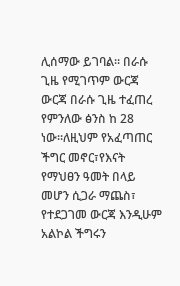ሊሰማው ይገባል። በራሱ ጊዜ የሚገጥም ውርጃ ውርጃ በራሱ ጊዜ ተፈጠረ የምንለው ፅንስ ከ 28 ነው።ለዚህም የአፈጣጠር ችግር መኖር፣የእናት የማህፀን ዓመት በላይ መሆን ሲጋራ ማጨስ፣ የተደጋገመ ውርጃ እንዲሁም አልኮል ችግሩን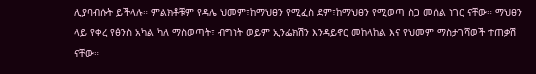ሊያባብሱት ይችላሉ። ምልክቶቹም የዳሌ ህመም፣ከማህፀን የሚፈስ ደም፣ከማህፀን የሚወጣ ስጋ መሰል ነገር ናቸው። ማህፀን ላይ የቀረ የፅንስ አካል ካለ ማስወጣት፣ ብግነት ወይም ኢንፌክሽን እንዳይኖር መከላከል እና የህመም ማስታገሻወች ተጠቃሽ ናቸው።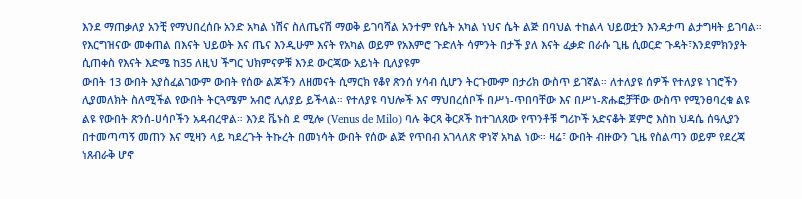እንደ ማጠቃለያ አንቺ የማህበረሰቡ አንድ አካል ነሽና ስለጤናሽ ማወቅ ይገባሻል አንተም የሴት አካል ነህና ሴት ልጅ በባህል ተከልላ ህይወቷን እንዳታጣ ልታግዛት ይገባል። የእርግዝናው መቀጠል በእናት ህይወት እና ጤና እንዲሁም እናት የአካል ወይም የአእምሮ ጉድለት ሳምንት በታች ያለ እናት ፈቃድ በራሱ ጊዜ ሲወርድ ጉዳት፣እንደምክንያት ሲጠቀስ የእናት እድሜ ከ35 ለዚህ ችግር ህክምናዎቹ እንደ ውርጃው አይነት ቢለያዩም
ውበት 13 ውበት አያስፈልገውም ውበት የሰው ልጆችን ለዘመናት ሲማርክ የቆየ ጽንሰ ሃሳብ ሲሆን ትርጉሙም በታሪክ ውስጥ ይገኛል። ለተለያዩ ሰዎች የተለያዩ ነገሮችን ሊያመለክት ስለሚችል የውበት ትርጓሜም አብሮ ሊለያይ ይችላል። የተለያዩ ባህሎች እና ማህበረሰቦች በሥነ-ጥበባቸው እና በሥነ-ጽሑፎቻቸው ውስጥ የሚንፀባረቁ ልዩ ልዩ የውበት ጽንሰ-ሀሳቦችን አዳብረዋል። እንደ ቬኑስ ደ ሚሎ (Venus de Milo) ባሉ ቅርጻ ቅርጾች ከተገለጸው የጥንቶቹ ግሪኮች አድናቆት ጀምሮ እስከ ህዳሴ ሰዓሊያን በተመጣጣኝ መጠን እና ሚዛን ላይ ካደረጉት ትኩረት በመነሳት ውበት የሰው ልጅ የጥበብ አገላለጽ ዋነኛ አካል ነው። ዛሬ፣ ውበት ብዙውን ጊዜ የስልጣን ወይም የደረጃ ነጸብራቅ ሆኖ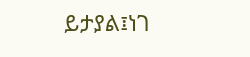ይታያል፤ነገ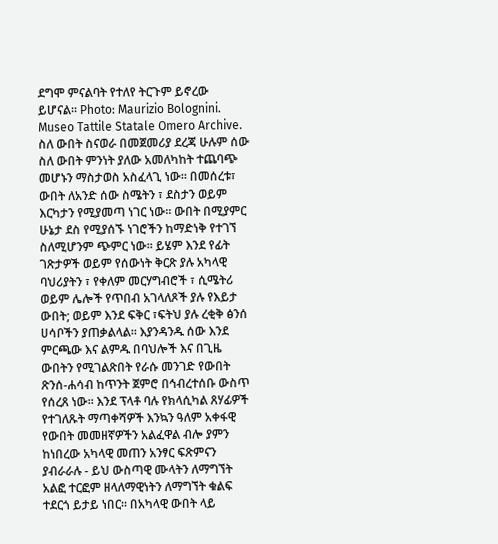ደግሞ ምናልባት የተለየ ትርጉም ይኖረው ይሆናል። Photo: Maurizio Bolognini. Museo Tattile Statale Omero Archive. ስለ ውበት ስናወራ በመጀመሪያ ደረጃ ሁሉም ሰው ስለ ውበት ምንነት ያለው አመለካከት ተጨባጭ መሆኑን ማስታወስ አስፈላጊ ነው። በመሰረቱ፣ ውበት ለአንድ ሰው ስሜትን ፣ ደስታን ወይም እርካታን የሚያመጣ ነገር ነው። ውበት በሚያምር ሁኔታ ደስ የሚያሰኙ ነገሮችን ከማድነቅ የተገኘ ስለሚሆንም ጭምር ነው። ይሄም እንደ የፊት ገጽታዎች ወይም የሰውነት ቅርጽ ያሉ አካላዊ ባህሪያትን ፣ የቀለም መርሃግብሮች ፣ ሲሜትሪ ወይም ሌሎች የጥበብ አገላለጾች ያሉ የእይታ ውበት; ወይም እንደ ፍቅር ፣ፍትህ ያሉ ረቂቅ ፅንሰ ሀሳቦችን ያጠቃልላል። እያንዳንዱ ሰው እንደ ምርጫው እና ልምዱ በባህሎች እና በጊዜ ውበትን የሚገልጽበት የራሱ መንገድ የውበት ጽንሰ-ሐሳብ ከጥንት ጀምሮ በኅብረተሰቡ ውስጥ የሰረጸ ነው። እንደ ፕላቶ ባሉ የክላሲካል ጸሃፊዎች የተገለጹት ማጣቀሻዎች እንኳን ዓለም አቀፋዊ የውበት መመዘኛዎችን አልፈዋል ብሎ ያምን ከነበረው አካላዊ መጠን አንፃር ፍጽምናን ያብራራሉ - ይህ ውስጣዊ ሙላትን ለማግኘት አልፎ ተርፎም ዘላለማዊነትን ለማግኘት ቁልፍ ተደርጎ ይታይ ነበር። በአካላዊ ውበት ላይ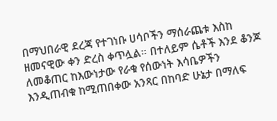በማህበራዊ ደረጃ የተገነቡ ሀሳቦችን ማሰራጨቱ እስከ ዘመናዊው ቀን ድረስ ቀጥሏል። በተለይም ሴቶች እንደ ቆንጆ ለመቆጠር ከእውነታው የራቁ የሰውነት እሳቤዎችን እንዲጠብቁ ከሚጠበቀው አንጻር በከባድ ሁኔታ በማለፍ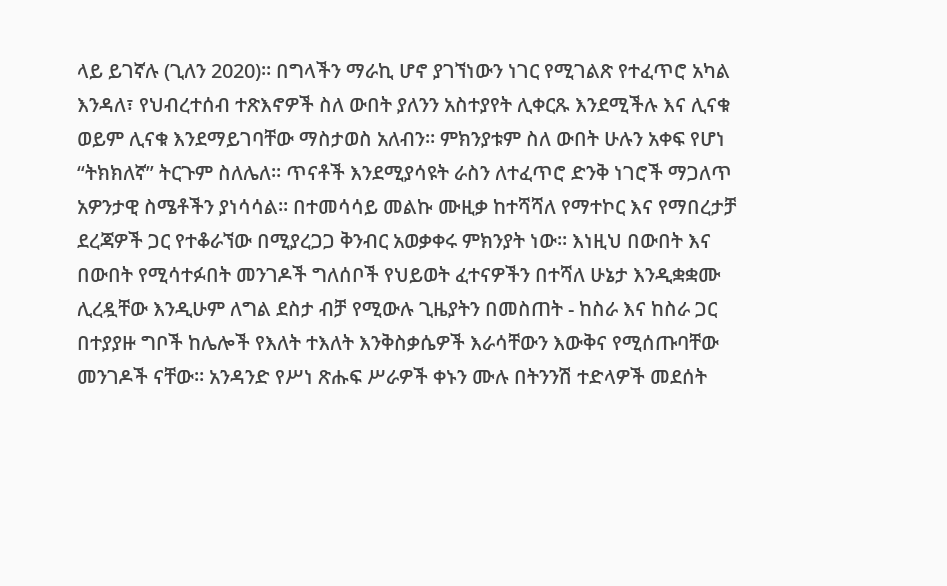ላይ ይገኛሉ (ጊለን 2020)። በግላችን ማራኪ ሆኖ ያገኘነውን ነገር የሚገልጽ የተፈጥሮ አካል እንዳለ፣ የህብረተሰብ ተጽእኖዎች ስለ ውበት ያለንን አስተያየት ሊቀርጹ እንደሚችሉ እና ሊናቁ ወይም ሊናቁ እንደማይገባቸው ማስታወስ አለብን። ምክንያቱም ስለ ውበት ሁሉን አቀፍ የሆነ “ትክክለኛ” ትርጉም ስለሌለ። ጥናቶች እንደሚያሳዩት ራስን ለተፈጥሮ ድንቅ ነገሮች ማጋለጥ አዎንታዊ ስሜቶችን ያነሳሳል። በተመሳሳይ መልኩ ሙዚቃ ከተሻሻለ የማተኮር እና የማበረታቻ ደረጃዎች ጋር የተቆራኘው በሚያረጋጋ ቅንብር አወቃቀሩ ምክንያት ነው። እነዚህ በውበት እና በውበት የሚሳተፉበት መንገዶች ግለሰቦች የህይወት ፈተናዎችን በተሻለ ሁኔታ እንዲቋቋሙ ሊረዷቸው እንዲሁም ለግል ደስታ ብቻ የሚውሉ ጊዜያትን በመስጠት - ከስራ እና ከስራ ጋር በተያያዙ ግቦች ከሌሎች የእለት ተእለት እንቅስቃሴዎች እራሳቸውን እውቅና የሚሰጡባቸው መንገዶች ናቸው። አንዳንድ የሥነ ጽሑፍ ሥራዎች ቀኑን ሙሉ በትንንሽ ተድላዎች መደሰት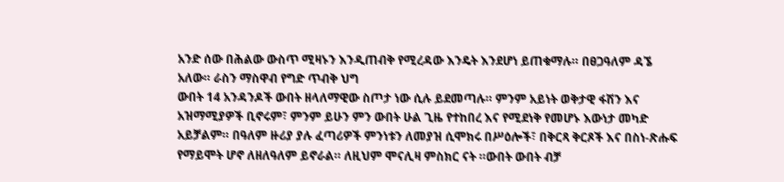አንድ ሰው በሕልው ውስጥ ሚዛኑን እንዲጠብቅ የሚረዳው እንዴት እንደሆነ ይጠቁማሉ። በፀጋዓለም ዳኜ አለው። ራስን ማስዋብ የግድ ጥብቅ ህግ
ውበት 14 አንዳንዶች ውበት ዘላለማዊው ስጦታ ነው ሲሉ ይደመጣሉ። ምንም አይነት ወቅታዊ ፋሽን እና አዝማሚያዎች ቢኖሩም፣ ምንም ይሁን ምን ውበት ሁል ጊዜ የተከበረ እና የሚደነቅ የመሆኑ እውነታ መካድ አይቻልም። በዓለም ዙሪያ ያሉ ፈጣሪዎች ምንነቱን ለመያዝ ሲሞክሩ በሥዕሎች፣ በቅርጻ ቅርጾች እና በስነ-ጽሑፍ የማይሞት ሆኖ ለዘለዓለም ይኖራል። ለዚህም ሞናሊዛ ምስክር ናት ።ውበት ውበት ብቻ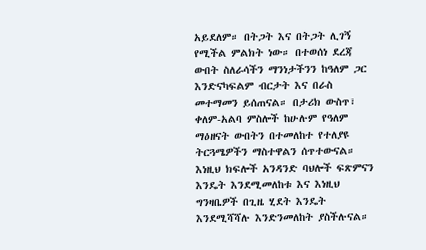አይደለም። በትጋት እና በትጋት ሊገኝ የሚችል ምልክት ነው። በተወሰነ ደረጃ ውበት ስለራሳችን ማንነታችንን ከዓለም ጋር እንድናካፍልም ብርታት እና በራስ መተማመን ይሰጠናል። በታሪክ ውስጥ፣ ቀለም-አልባ ምስሎች ከሁሉም የዓለም ማዕዘናት ውበትን በተመለከተ የተለያዩ ትርጓሜዎችን ማስተዋልን ሰጥተውናል። እነዚህ ክፍሎች አንዳንድ ባህሎች ፍጽምናን እንዴት እንደሚመለከቱ እና እነዚህ ግንዛቤዎች በጊዜ ሂደት እንዴት እንደሚሻሻሉ እንድንመለከት ያስችሉናል።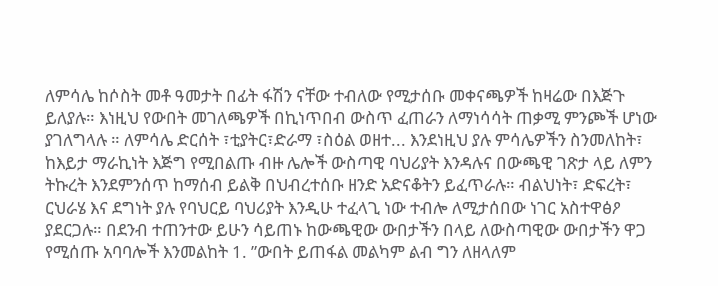ለምሳሌ ከሶስት መቶ ዓመታት በፊት ፋሽን ናቸው ተብለው የሚታሰቡ መቀናጫዎች ከዛሬው በእጅጉ ይለያሉ። እነዚህ የውበት መገለጫዎች በኪነጥበብ ውስጥ ፈጠራን ለማነሳሳት ጠቃሚ ምንጮች ሆነው ያገለግላሉ ። ለምሳሌ ድርሰት ፣ቲያትር፣ድራማ ፣ስዕል ወዘተ... እንደነዚህ ያሉ ምሳሌዎችን ስንመለከት፣ ከእይታ ማራኪነት እጅግ የሚበልጡ ብዙ ሌሎች ውስጣዊ ባህሪያት እንዳሉና በውጫዊ ገጽታ ላይ ለምን ትኩረት እንደምንሰጥ ከማሰብ ይልቅ በህብረተሰቡ ዘንድ አድናቆትን ይፈጥራሉ። ብልህነት፣ ድፍረት፣ ርህራሄ እና ደግነት ያሉ የባህርይ ባህሪያት እንዲሁ ተፈላጊ ነው ተብሎ ለሚታሰበው ነገር አስተዋፅዖ ያደርጋሉ። በደንብ ተጠንተው ይሁን ሳይጠኑ ከውጫዊው ውበታችን በላይ ለውስጣዊው ውበታችን ዋጋ የሚሰጡ አባባሎች እንመልከት 1. ”ውበት ይጠፋል መልካም ልብ ግን ለዘላለም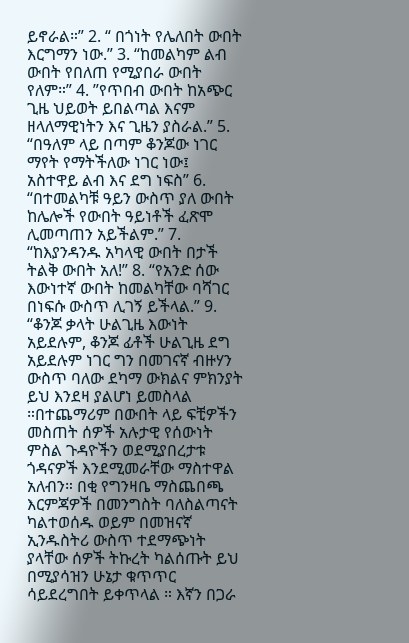ይኖራል።” 2. “ በጎነት የሌለበት ውበት እርግማን ነው.” 3. “ከመልካም ልብ ውበት የበለጠ የሚያበራ ውበት የለም።” 4. ”የጥበብ ውበት ከአጭር ጊዜ ህይወት ይበልጣል እናም ዘላለማዊነትን እና ጊዜን ያስራል.” 5. “በዓለም ላይ በጣም ቆንጆው ነገር ማየት የማትችለው ነገር ነው፤ አስተዋይ ልብ እና ደግ ነፍስ” 6. “በተመልካቹ ዓይን ውስጥ ያለ ውበት ከሌሎች የውበት ዓይነቶች ፈጽሞ ሊመጣጠን አይችልም.” 7. “ከእያንዳንዱ አካላዊ ውበት በታች ትልቅ ውበት አለ!” 8. “የአንድ ሰው እውነተኛ ውበት ከመልካቸው ባሻገር በነፍሱ ውስጥ ሊገኝ ይችላል.” 9. “ቆንጆ ቃላት ሁልጊዜ እውነት አይደሉም, ቆንጆ ፊቶች ሁልጊዜ ደግ አይደሉም ነገር ግን በመገናኛ ብዙሃን ውስጥ ባለው ደካማ ውክልና ምክንያት ይህ እንደዛ ያልሆነ ይመስላል ።በተጨማሪም በውበት ላይ ፍቺዎችን መስጠት ሰዎች አሉታዊ የሰውነት ምስል ጉዳዮችን ወደሚያበረታቱ ጎዳናዎች እንደሚመራቸው ማስተዋል አለብን። በቂ የግንዛቤ ማስጨበጫ እርምጃዎች በመንግስት ባለስልጣናት ካልተወሰዱ ወይም በመዝናኛ ኢንዱስትሪ ውስጥ ተደማጭነት ያላቸው ሰዎች ትኩረት ካልሰጡት ይህ በሚያሳዝን ሁኔታ ቁጥጥር ሳይደረግበት ይቀጥላል ። እኛን በጋራ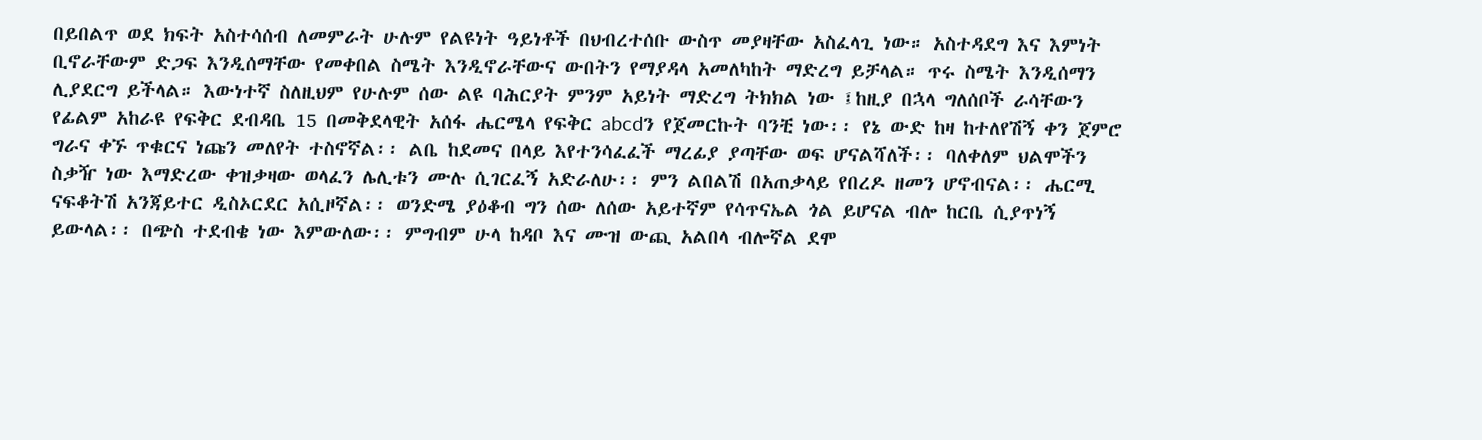በይበልጥ ወደ ክፍት አስተሳሰብ ለመምራት ሁሉም የልዩነት ዓይነቶች በህብረተሰቡ ውስጥ መያዛቸው አስፈላጊ ነው። አስተዳደግ እና እምነት ቢኖራቸውም ድጋፍ እንዲሰማቸው የመቀበል ስሜት እንዲኖራቸውና ውበትን የማያዳላ አመለካከት ማድረግ ይቻላል። ጥሩ ስሜት እንዲሰማን ሊያደርግ ይችላል። እውነተኛ ስለዚህም የሁሉም ሰው ልዩ ባሕርያት ምንም አይነት ማድረግ ትክክል ነው ፤ከዚያ በኋላ ግለሰቦች ራሳቸውን
የፊልም አከራዩ የፍቅር ደብዳቤ 15 በመቅደላዊት አሰፋ ሔርሜላ የፍቅር abcdን የጀመርኩት ባንቺ ነው፡፡ የኔ ውድ ከዛ ከተለየሽኝ ቀን ጀምሮ ግራና ቀኙ ጥቁርና ነጩን መለየት ተስኖኛል፡፡ ልቤ ከደመና በላይ እየተንሳፈፈች ማረፊያ ያጣቸው ወፍ ሆናልሻለች፡፡ ባለቀለም ህልሞችን ስቃዥ ነው እማድረው ቀዝቃዛው ወላፈን ሌሊቱን ሙሉ ሲገርፈኝ አድራለሁ፡፡ ምን ልበልሽ በአጠቃላይ የበረዶ ዘመን ሆኖብናል፡፡ ሔርሚ ናፍቆትሽ አንጃይተር ዲስኦርደር አሲዞኛል፡፡ ወንድሜ ያዕቆብ ግን ሰው ለሰው አይተኛም የሳጥናኤል ጎል ይሆናል ብሎ ከርቤ ሲያጥነኝ ይውላል፡፡ በጭስ ተደብቄ ነው እምውለው፡፡ ምግብም ሁላ ከዳቦ እና ሙዝ ውጪ አልበላ ብሎኛል ደሞ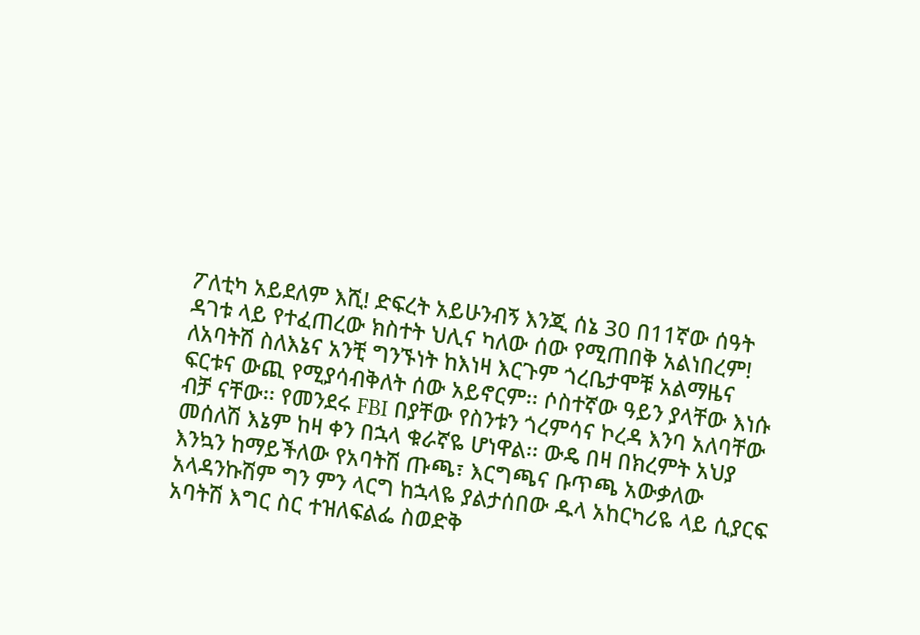ፖለቲካ አይደለም እሺ! ድፍረት አይሁንብኝ እንጂ ሰኔ 30 በ11ኛው ሰዓት ዳገቱ ላይ የተፈጠረው ክስተት ህሊና ካለው ሰው የሚጠበቅ አልነበረም! ለአባትሽ ስለእኔና አንቺ ግንኙነት ከእነዛ እርጉም ጎረቤታሞቹ አልማዜና ፍርቱና ውጪ የሚያሳብቅለት ሰው አይኖርም፡፡ ሶስተኛው ዓይን ያላቸው እነሱ ብቻ ናቸው፡፡ የመንደሩ FBI በያቸው የስንቱን ጎረምሳና ኮረዳ እንባ አለባቸው መሰለሽ እኔም ከዛ ቀን በኋላ ቁራኛዬ ሆነዋል፡፡ ውዴ በዛ በክረምት አህያ እንኳን ከማይችለው የአባትሽ ጡጫ፣ እርግጫና ቡጥጫ አውቃለው አላዳንኩሽም ግን ምን ላርግ ከኋላዬ ያልታሰበው ዱላ አከርካሪዬ ላይ ሲያርፍ አባትሽ እግር ስር ተዝለፍልፌ ስወድቅ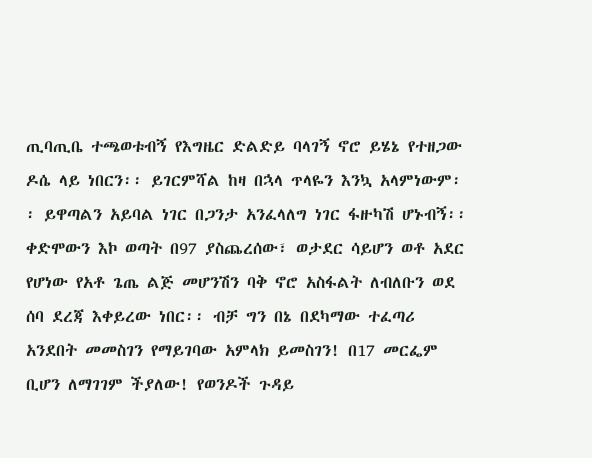ጢባጢቤ ተጫወቱብኝ የእግዜር ድልድይ ባላገኝ ኖሮ ይሄኔ የተዘጋው ዶሴ ላይ ነበርን፡፡ ይገርምሻል ከዛ በኋላ ጥላዬን እንኳ አላምነውም፡፡ ይዋጣልን አይባል ነገር በጋንታ አንፈላለግ ነገር ፋዙካሽ ሆኑብኝ፡፡ ቀድሞውን እኮ ወጣት በ97 ያስጨረሰው፣ ወታደር ሳይሆን ወቶ አደር የሆነው የአቶ ጌጤ ልጅ መሆንሽን ባቅ ኖሮ አስፋልት ለብለቡን ወደ ሰባ ደረጃ እቀይረው ነበር፡፡ ብቻ ግን በኔ በደካማው ተፈጣሪ አንደበት መመስገን የማይገባው አምላክ ይመስገን! በ17 መርፌም ቢሆን ለማገገም ችያለው! የወንዶች ጉዳይ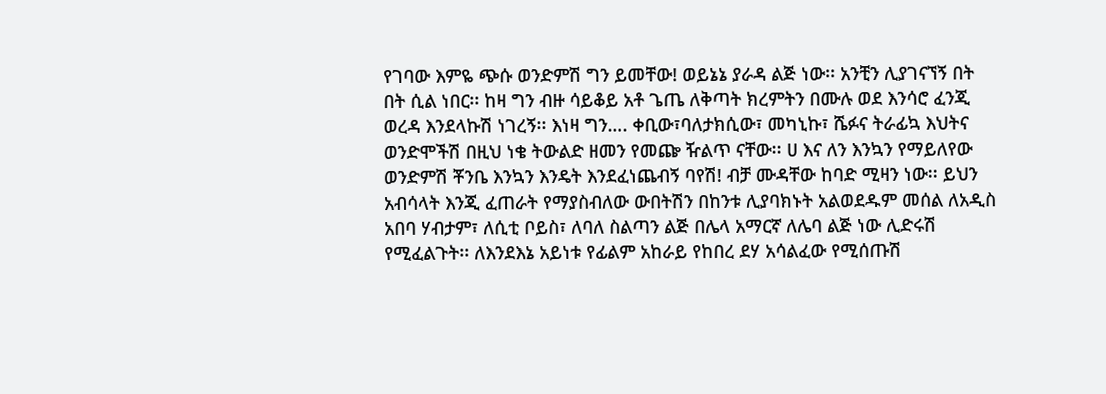የገባው እምዬ ጭሱ ወንድምሽ ግን ይመቸው! ወይኔኔ ያራዳ ልጅ ነው፡፡ አንቺን ሊያገናኘኝ በት በት ሲል ነበር፡፡ ከዛ ግን ብዙ ሳይቆይ አቶ ጌጤ ለቅጣት ክረምትን በሙሉ ወደ እንሳሮ ፈንጂ ወረዳ እንደላኩሽ ነገረኝ፡፡ እነዛ ግን…. ቀቢው፣ባለታክሲው፣ መካኒኩ፣ ሼፉና ትራፊኳ እህትና ወንድሞችሽ በዚህ ነቄ ትውልድ ዘመን የመጬ ዥልጥ ናቸው፡፡ ሀ እና ለን እንኳን የማይለየው ወንድምሽ ቾንቤ እንኳን እንዴት እንደፈነጨብኝ ባየሽ! ብቻ ሙዳቸው ከባድ ሚዛን ነው፡፡ ይህን አብሳላት እንጂ ፈጠራት የማያስብለው ውበትሽን በከንቱ ሊያባክኑት አልወደዱም መሰል ለአዲስ አበባ ሃብታም፣ ለሲቲ ቦይስ፣ ለባለ ስልጣን ልጅ በሌላ አማርኛ ለሌባ ልጅ ነው ሊድሩሽ የሚፈልጉት፡፡ ለእንደእኔ አይነቱ የፊልም አከራይ የከበረ ደሃ አሳልፈው የሚሰጡሽ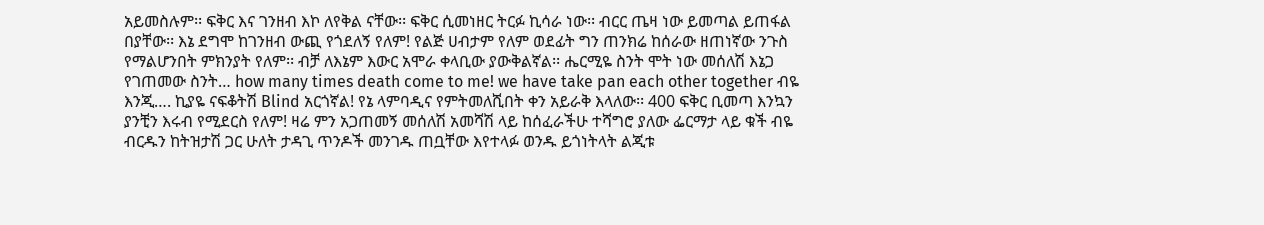አይመስሉም፡፡ ፍቅር እና ገንዘብ እኮ ለየቅል ናቸው፡፡ ፍቅር ሲመነዘር ትርፉ ኪሳራ ነው፡፡ ብርር ጤዛ ነው ይመጣል ይጠፋል በያቸው፡፡ እኔ ደግሞ ከገንዘብ ውጪ የጎደለኝ የለም! የልጅ ሀብታም የለም ወደፊት ግን ጠንክሬ ከሰራው ዘጠነኛው ንጉስ የማልሆንበት ምክንያት የለም፡፡ ብቻ ለእኔም እውር አሞራ ቀላቢው ያውቅልኛል፡፡ ሔርሚዬ ስንት ሞት ነው መሰለሽ እኔጋ የገጠመው ስንት… how many times death come to me! we have take pan each other together ብዬ እንጂ…. ኪያዬ ናፍቆትሽ Blind አርጎኛል! የኔ ላምባዲና የምትመለሺበት ቀን አይራቅ እላለው፡፡ 400 ፍቅር ቢመጣ እንኳን ያንቺን እሩብ የሚደርስ የለም! ዛሬ ምን አጋጠመኝ መሰለሽ አመሻሽ ላይ ከሰፈራችሁ ተሻግሮ ያለው ፌርማታ ላይ ቁች ብዬ ብርዱን ከትዝታሽ ጋር ሁለት ታዳጊ ጥንዶች መንገዱ ጠቧቸው እየተላፉ ወንዱ ይጎነትላት ልጂቱ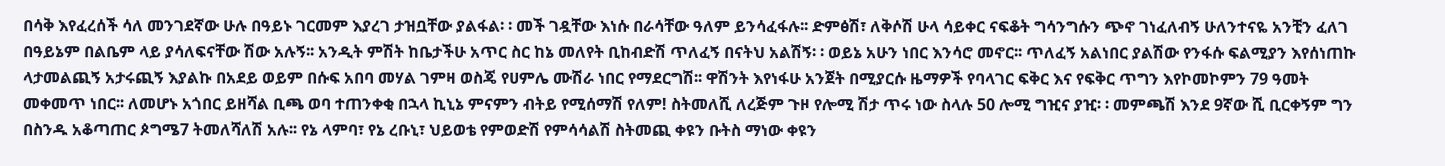በሳቅ እየፈረሰች ሳለ መንገደኛው ሁሉ በዓይኑ ገርመም እያረገ ታዝቧቸው ያልፋል፡ ፡ መች ገዷቸው እነሱ በራሳቸው ዓለም ይንሳፈፋሉ፡፡ ድምፅሽ፣ ለቅሶሽ ሁላ ሳይቀር ናፍቆት ግሳንግሱን ጭኖ ገነፈለብኝ ሁለንተናዬ አንቺን ፈለገ በዓይኔም በልቤም ላይ ያሳለፍናቸው ሽው አሉኝ፡፡ አንዲት ምሽት ከቤታችሁ አጥር ስር ከኔ መለየት ቢከብድሽ ጥለፈኝ በናትህ አልሽኝ፡ ፡ ወይኔ አሁን ነበር እንሳሮ መኖር፡፡ ጥለፈኝ አልነበር ያልሽው የንፋሱ ፍልሚያን እየሰነጠኩ ላታመልጪኝ አታሩጪኝ እያልኩ በአደይ ወይም በሱፍ አበባ መሃል ገምዛ ወስጄ የሀምሌ ሙሽራ ነበር የማደርግሽ፡፡ ዋሽንት እየነፋሁ አንጀት በሚያርሱ ዜማዎች የባላገር ፍቅር እና የፍቅር ጥግን እየኮመኮምን 79 ዓመት መቀመጥ ነበር፡፡ ለመሆኑ አጎበር ይዘሻል ቢጫ ወባ ተጠንቀቂ በኋላ ኪኒኔ ምናምን ብትይ የሚሰማሽ የለም! ስትመለሺ ለረጅም ጉዞ የሎሚ ሽታ ጥሩ ነው ስላሉ 50 ሎሚ ግዢና ያዢ፡ ፡ መምጫሽ እንደ 9ኛው ሺ ቢርቀኝም ግን በስንዱ አቆጣጠር ጶግሜ7 ትመለሻለሽ አሉ፡፡ የኔ ላምባ፣ የኔ ረቡኒ፣ ህይወቴ የምወድሽ የምሳሳልሽ ስትመጪ ቀዩን ቡትስ ማነው ቀዩን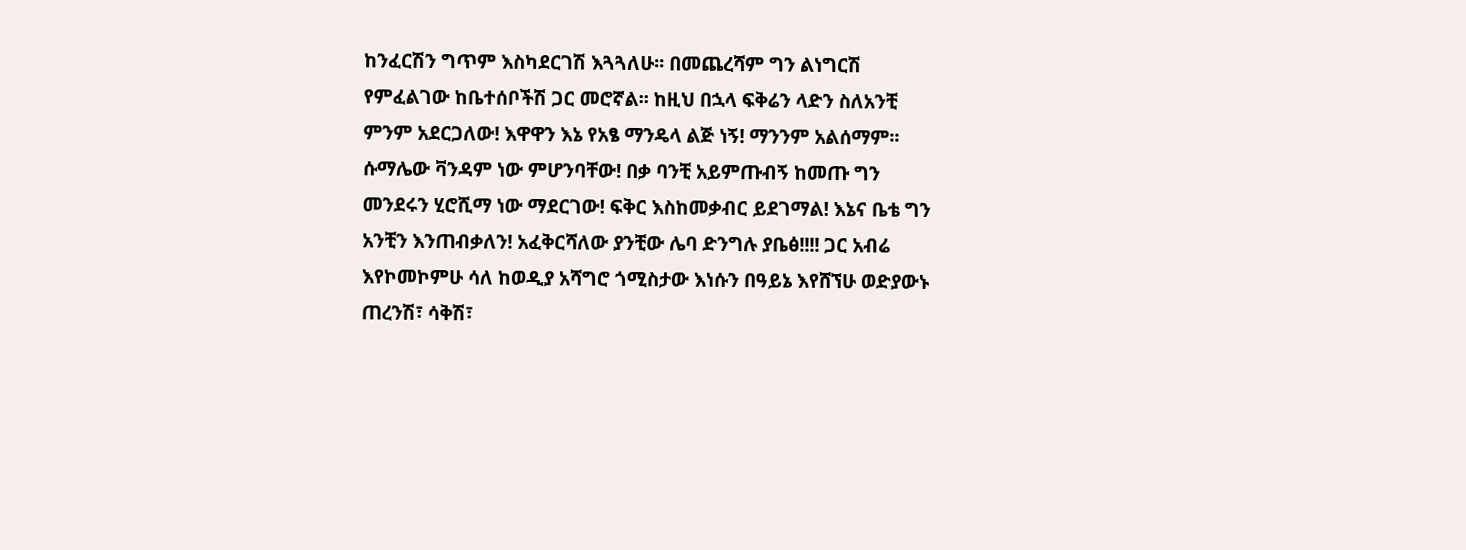ከንፈርሽን ግጥም እስካደርገሽ እጓጓለሁ፡፡ በመጨረሻም ግን ልነግርሽ የምፈልገው ከቤተሰቦችሽ ጋር መሮኛል፡፡ ከዚህ በኋላ ፍቅሬን ላድን ስለአንቺ ምንም አደርጋለው! እዋዋን እኔ የአፄ ማንዴላ ልጅ ነኝ! ማንንም አልሰማም፡፡ ሱማሌው ቫንዳም ነው ምሆንባቸው! በቃ ባንቺ አይምጡብኝ ከመጡ ግን መንደሩን ሂሮሺማ ነው ማደርገው! ፍቅር እስከመቃብር ይደገማል! እኔና ቤቴ ግን አንቺን እንጠብቃለን! አፈቅርሻለው ያንቺው ሌባ ድንግሉ ያቤፅ!!!! ጋር አብሬ እየኮመኮምሁ ሳለ ከወዲያ አሻግሮ ጎሚስታው እነሱን በዓይኔ እየሸኘሁ ወድያውኑ ጠረንሽ፣ ሳቅሽ፣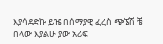እያሳደድኩ ይዤ በሰማያዊ ፈረስ ጭኜሽ ቼ በላው እያልሁ ያው አሪፍ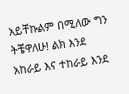አይቸኩልም በሚለው ግን ትቼዋለሁ! ልክ እንደ አከራይ እና ተከራይ እንደ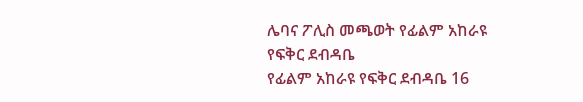ሌባና ፖሊስ መጫወት የፊልም አከራዩ የፍቅር ደብዳቤ
የፊልም አከራዩ የፍቅር ደብዳቤ 16